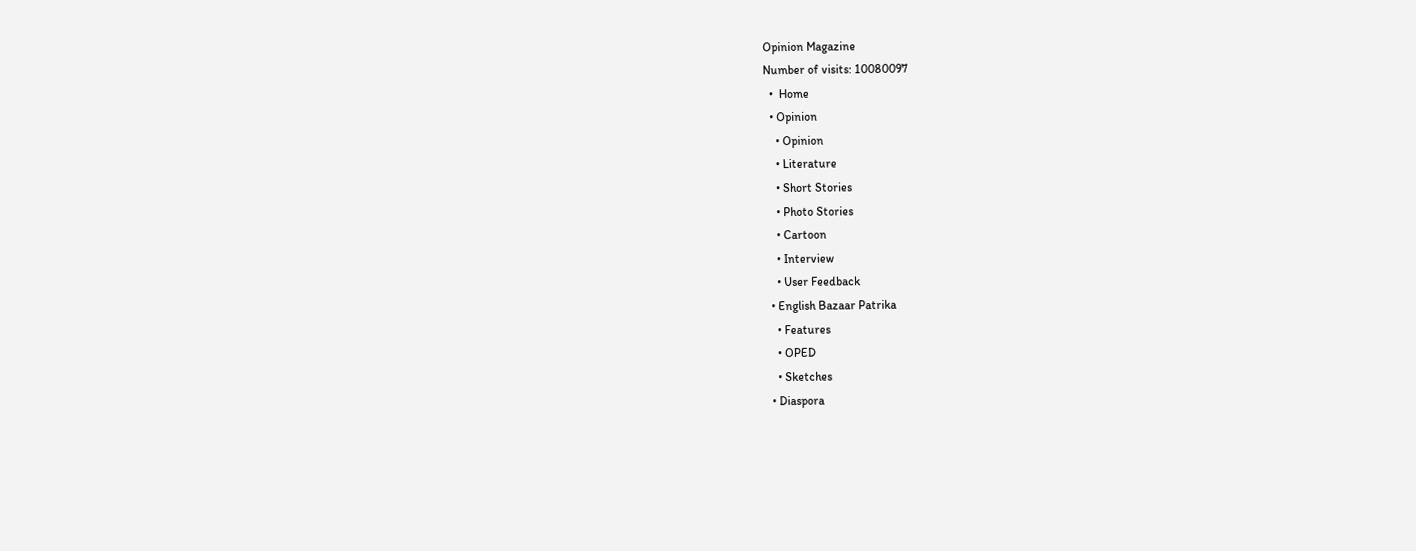Opinion Magazine
Number of visits: 10080097
  •  Home
  • Opinion
    • Opinion
    • Literature
    • Short Stories
    • Photo Stories
    • Cartoon
    • Interview
    • User Feedback
  • English Bazaar Patrika
    • Features
    • OPED
    • Sketches
  • Diaspora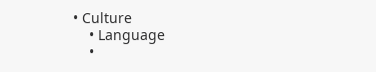• Culture
    • Language
    •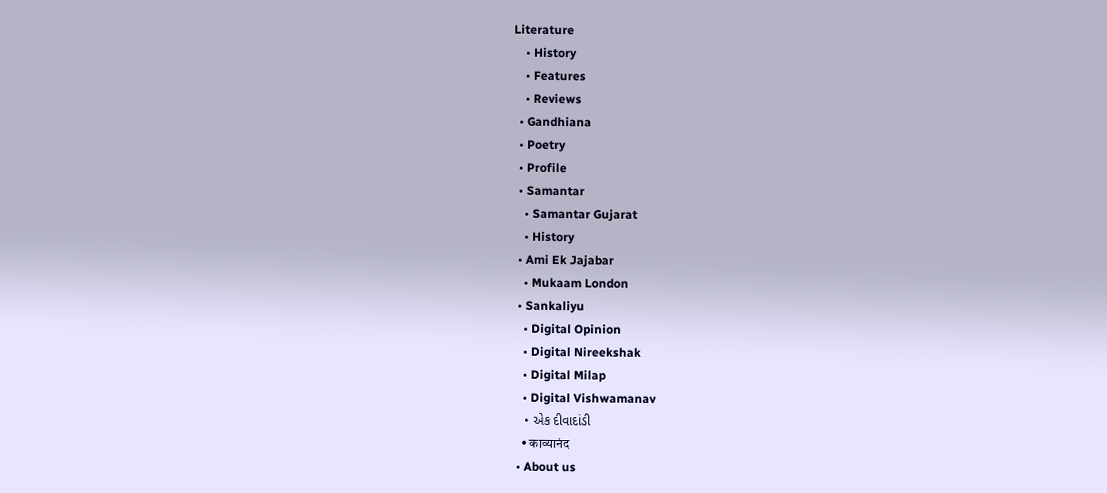Literature
    • History
    • Features
    • Reviews
  • Gandhiana
  • Poetry
  • Profile
  • Samantar
    • Samantar Gujarat
    • History
  • Ami Ek Jajabar
    • Mukaam London
  • Sankaliyu
    • Digital Opinion
    • Digital Nireekshak
    • Digital Milap
    • Digital Vishwamanav
    • એક દીવાદાંડી
    • काव्यानंद
  • About us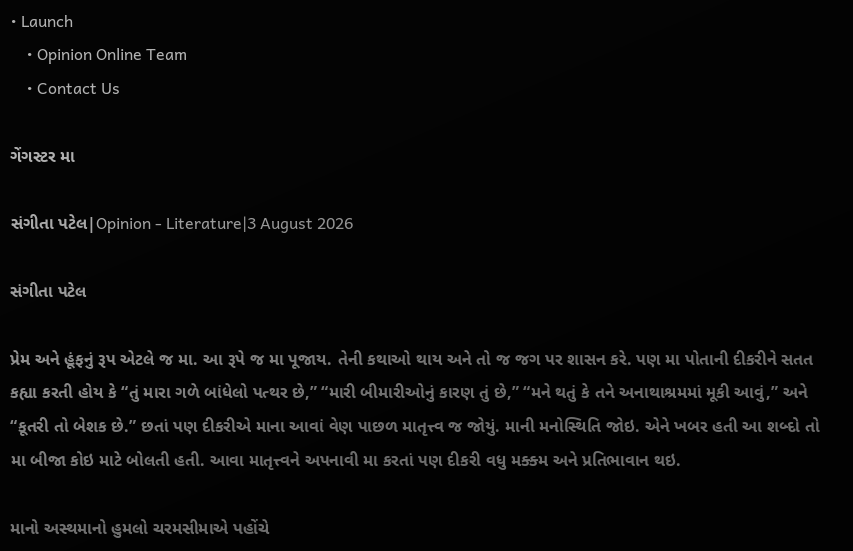• Launch
    • Opinion Online Team
    • Contact Us

ગેંગસ્ટર મા

સંગીતા પટેલ|Opinion - Literature|3 August 2026

સંગીતા પટેલ

પ્રેમ અને હૂંફનું રૂપ એટલે જ મા. આ રૂપે જ મા પૂજાય. તેની કથાઓ થાય અને તો જ જગ પર શાસન કરે. પણ મા પોતાની દીકરીને સતત કહ્યા કરતી હોય કે “તું મારા ગળે બાંધેલો પત્થર છે,” “મારી બીમારીઓનું કારણ તું છે,” “મને થતું કે તને અનાથાશ્રમમાં મૂકી આવું,” અને “કૂતરી તો બેશક છે.” છતાં પણ દીકરીએ માના આવાં વેણ પાછળ માતૃત્ત્વ જ જોયું. માની મનોસ્થિતિ જોઇ. એને ખબર હતી આ શબ્દો તો મા બીજા કોઇ માટે બોલતી હતી. આવા માતૃત્ત્વને અપનાવી મા કરતાં પણ દીકરી વધુ મક્ક્મ અને પ્રતિભાવાન થઇ.

માનો અસ્થમાનો હુમલો ચરમસીમાએ પહોંચે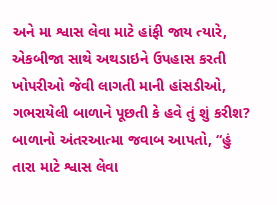અને મા શ્વાસ લેવા માટે હાંફી જાય ત્યારે, એકબીજા સાથે અથડાઇને ઉપહાસ કરતી ખોપરીઓ જેવી લાગતી માની હાંસડીઓ, ગભરાયેલી બાળાને પૂછતી કે હવે તું શું કરીશ? બાળાનો અંતરઆત્મા જવાબ આપતો, “હું તારા માટે શ્વાસ લેવા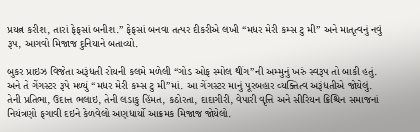પ્રયત્ન કરીશ, તારાં ફેફસાં બનીશ.” ફેફસાં બનવા તત્પર દીકરીએ લખી “મધર મેરી કમ્સ ટુ મી” અને માતૃત્વનું નવું રૂપ, આગવો મિજાજ દુનિયાને બતાવ્યો.

બુકર પ્રાઇઝ વિજેતા અરૂંધતી રોયની કલમે મળેલી “ગોડ ઓફ સ્મોલ થીંગ”ની અમ્મુનું ખરું સ્વરૂપ તો બાકી હતું. અને તે ગેંગસ્ટર રૂપે મળ્યું “મધર મેરી કમ્સ ટુ મી”માં. આ ગેંગસ્ટર માનું પૂરબહાર વ્યક્તિત્વ અરૂંધતીએ જોયેલું. તેની પ્રતિભા, ઉદાત્ત ભલાઇ, તેની લડાકુ હિંમત, કઠોરતા, દાદાગીરી, વેપારી વૃત્તિ અને સીરિયન ક્રિશ્ચિન સમાજનાં નિયંત્રણો ફગાવી દઇને કેળવેલો અણધાર્યો આક્રમક મિજાજ જોયેલો.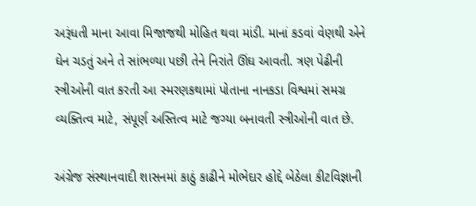અરૂંધતી માના આવા મિજાજથી મોહિત થવા માંડી. માનાં કડવાં વેણથી એને ઘેન ચડતું અને તે સાંભળ્યા પછી તેને નિરાંતે ઊંઘ આવતી. ત્રણ પેઢીની સ્ત્રીઓની વાત કરતી આ સ્મરણકથામાં પોતાના નાનકડા વિશ્વમાં સમગ્ર વ્યક્તિત્વ માટે, સંપૂર્ણ અસ્તિત્વ માટે જગ્યા બનાવતી સ્ત્રીઓની વાત છે.

અંગ્રેજ સંસ્થાનવાદી શાસનમાં કાઠું કાઢીને મોભેદાર હોદ્દે બેઠેલા કીટવિજ્ઞાની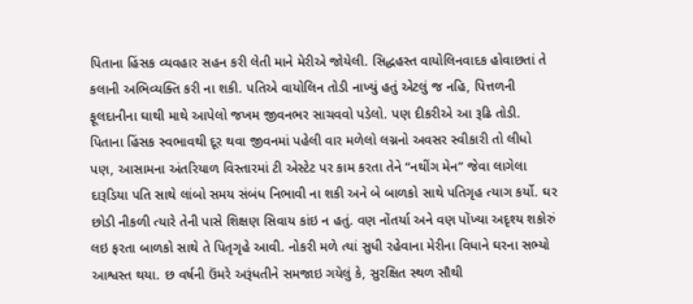પિતાના હિંસક વ્યવહાર સહન કરી લેતી માને મેરીએ જોયેલી. સિદ્ધહસ્ત વાયોલિનવાદક હોવાછતાં તે કલાની અભિવ્યક્તિ કરી ના શકી. પતિએ વાયોલિન તોડી નાખ્યું હતું એટલું જ નહિ, પિત્તળની ફૂલદાનીના ઘાથી માથે આપેલો જખમ જીવનભર સાચવવો પડેલો. પણ દીકરીએ આ રૂઢિ તોડી. પિતાના હિંસક સ્વભાવથી દૂર થવા જીવનમાં પહેલી વાર મળેલો લગ્નનો અવસર સ્વીકારી તો લીધો પણ, આસામના અંતરિયાળ વિસ્તારમાં ટી એસ્ટેટ પર કામ કરતા તેને “નથીંગ મેન” જેવા લાગેલા દારૂડિયા પતિ સાથે લાંબો સમય સંબંધ નિભાવી ના શકી અને બે બાળકો સાથે પતિગૃહ ત્યાગ કર્યો. ઘર છોડી નીકળી ત્યારે તેની પાસે શિક્ષણ સિવાય કાંઇ ન હતું. વણ નોંતર્યા અને વણ પોંખ્યા અદૃશ્ય શકોરું લઇ ફરતા બાળકો સાથે તે પિતૃગૃહે આવી. નોકરી મળે ત્યાં સુધી રહેવાના મેરીના વિધાને ઘરના સભ્યો આશ્વસ્ત થયા. છ વર્ષની ઉંમરે અરૂંધતીને સમજાઇ ગયેલું કે, સુરક્ષિત સ્થળ સૌથી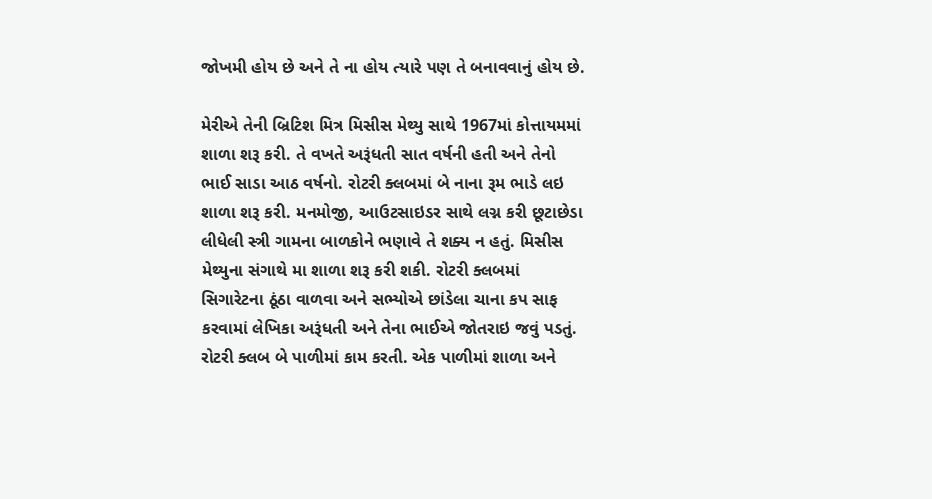જોખમી હોય છે અને તે ના હોય ત્યારે પણ તે બનાવવાનું હોય છે.

મેરીએ તેની બ્રિટિશ મિત્ર મિસીસ મેથ્યુ સાથે 1967માં કોત્તાયમમાં શાળા શરૂ કરી. તે વખતે અરૂંધતી સાત વર્ષની હતી અને તેનો ભાઈ સાડા આઠ વર્ષનો. રોટરી ક્લબમાં બે નાના રૂમ ભાડે લઇ શાળા શરૂ કરી. મનમોજી, આઉટસાઇડર સાથે લગ્ન કરી છૂટાછેડા લીધેલી સ્ત્રી ગામના બાળકોને ભણાવે તે શક્ય ન હતું. મિસીસ મેથ્યુના સંગાથે મા શાળા શરૂ કરી શકી. રોટરી ક્લબમાં સિગારેટના ઠૂંઠા વાળવા અને સભ્યોએ છાંડેલા ચાના કપ સાફ કરવામાં લેખિકા અરૂંધતી અને તેના ભાઈએ જોતરાઇ જવું પડતું. રોટરી ક્લબ બે પાળીમાં કામ કરતી. એક પાળીમાં શાળા અને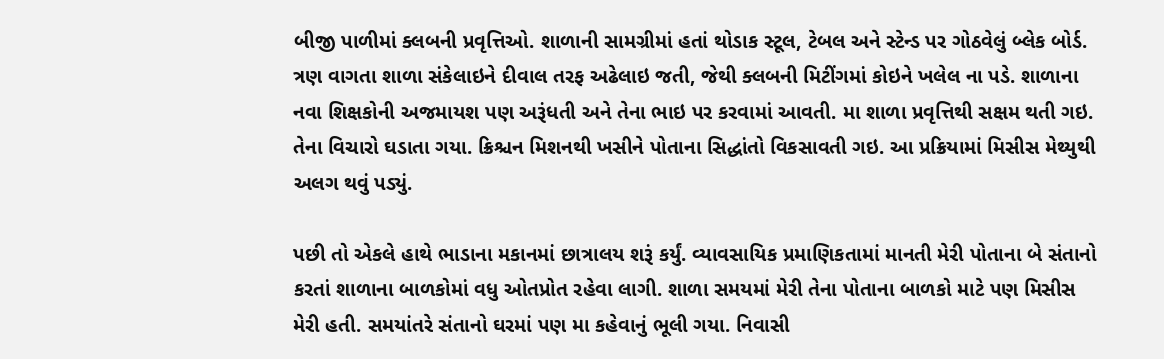બીજી પાળીમાં ક્લબની પ્રવૃત્તિઓ. શાળાની સામગ્રીમાં હતાં થોડાક સ્ટૂલ, ટેબલ અને સ્ટેન્ડ પર ગોઠવેલું બ્લેક બોર્ડ. ત્રણ વાગતા શાળા સંકેલાઇને દીવાલ તરફ અઢેલાઇ જતી, જેથી ક્લબની મિટીંગમાં કોઇને ખલેલ ના પડે. શાળાના નવા શિક્ષકોની અજમાયશ પણ અરૂંધતી અને તેના ભાઇ પર કરવામાં આવતી. મા શાળા પ્રવૃત્તિથી સક્ષમ થતી ગઇ. તેના વિચારો ઘડાતા ગયા. ક્રિશ્ચન મિશનથી ખસીને પોતાના સિદ્ધાંતો વિકસાવતી ગઇ. આ પ્રક્રિયામાં મિસીસ મેથ્યુથી અલગ થવું પડ્યું.

પછી તો એકલે હાથે ભાડાના મકાનમાં છાત્રાલય શરૂં કર્યું. વ્યાવસાયિક પ્રમાણિકતામાં માનતી મેરી પોતાના બે સંતાનો કરતાં શાળાના બાળકોમાં વધુ ઓતપ્રોત રહેવા લાગી. શાળા સમયમાં મેરી તેના પોતાના બાળકો માટે પણ મિસીસ મેરી હતી. સમયાંતરે સંતાનો ઘરમાં પણ મા કહેવાનું ભૂલી ગયા. નિવાસી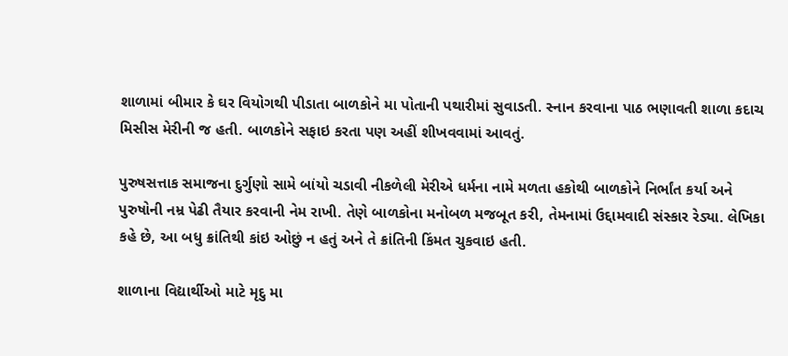શાળામાં બીમાર કે ઘર વિયોગથી પીડાતા બાળકોને મા પોતાની પથારીમાં સુવાડતી. સ્નાન કરવાના પાઠ ભણાવતી શાળા કદાચ મિસીસ મેરીની જ હતી. બાળકોને સફાઇ કરતા પણ અહીં શીખવવામાં આવતું.

પુરુષસત્તાક સમાજના દુર્ગુણો સામે બાંયો ચડાવી નીકળેલી મેરીએ ધર્મના નામે મળતા હકોથી બાળકોને નિર્ભાંત કર્યા અને પુરુષોની નમ્ર પેઢી તૈયાર કરવાની નેમ રાખી. તેણે બાળકોના મનોબળ મજબૂત કરી, તેમનામાં ઉદ્દામવાદી સંસ્કાર રેડ્યા. લેખિકા કહે છે, આ બધુ ક્રાંતિથી કાંઇ ઓછું ન હતું અને તે ક્રાંતિની કિંમત ચુકવાઇ હતી.

શાળાના વિદ્યાર્થીઓ માટે મૃદુ મા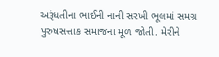અરૂંધતીના ભાઈની નાની સરખી ભૂલમાં સમગ્ર પુરુષસત્તાક સમાજના મૂળ જોતી. મેરીને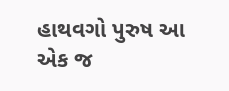હાથવગો પુરુષ આ એક જ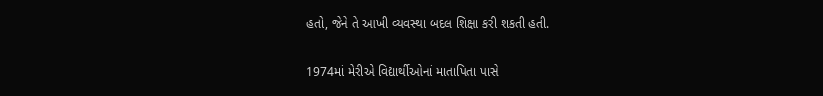હતો, જેને તે આખી વ્યવસ્થા બદલ શિક્ષા કરી શકતી હતી.

1974માં મેરીએ વિદ્યાર્થીઓનાં માતાપિતા પાસે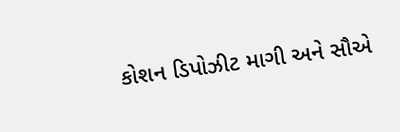કોશન ડિપોઝીટ માગી અને સૌએ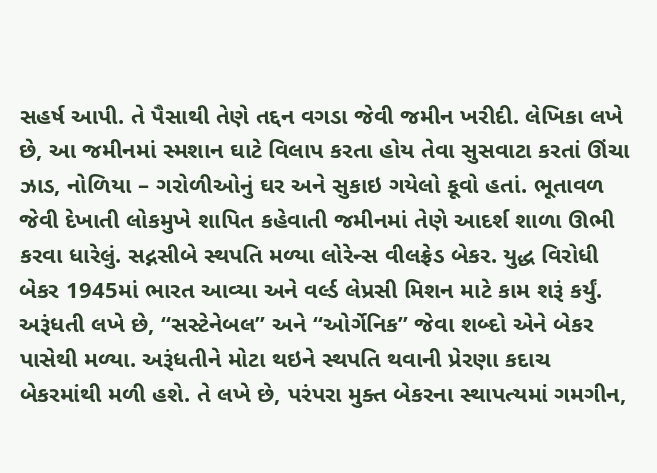સહર્ષ આપી. તે પૈસાથી તેણે તદ્દન વગડા જેવી જમીન ખરીદી. લેખિકા લખે છે, આ જમીનમાં સ્મશાન ઘાટે વિલાપ કરતા હોય તેવા સુસવાટા કરતાં ઊંચા ઝાડ, નોળિયા – ગરોળીઓનું ઘર અને સુકાઇ ગયેલો કૂવો હતાં. ભૂતાવળ જેવી દેખાતી લોકમુખે શાપિત કહેવાતી જમીનમાં તેણે આદર્શ શાળા ઊભી કરવા ધારેલું. સદ્નસીબે સ્થપતિ મળ્યા લોરેન્સ વીલફ્રેડ બેકર. યુદ્ધ વિરોધી બેકર 1945માં ભારત આવ્યા અને વર્લ્ડ લેપ્રસી મિશન માટે કામ શરૂં કર્યું. અરૂંધતી લખે છે, “સસ્ટેનેબલ” અને “ઓર્ગેનિક” જેવા શબ્દો એને બેકર પાસેથી મળ્યા. અરૂંધતીને મોટા થઇને સ્થપતિ થવાની પ્રેરણા કદાચ બેકરમાંથી મળી હશે. તે લખે છે, પરંપરા મુક્ત બેકરના સ્થાપત્યમાં ગમગીન,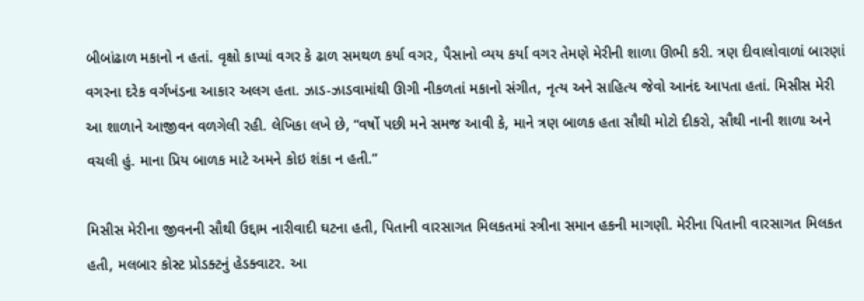બીબાંઢાળ મકાનો ન હતાં. વૃક્ષો કાપ્યાં વગર કે ઢાળ સમથળ કર્યા વગર, પૈસાનો વ્યય કર્યા વગર તેમણે મેરીની શાળા ઊભી કરી. ત્રણ દીવાલોવાળાં બારણાં વગરના દરેક વર્ગખંડના આકાર અલગ હતા. ઝાડ-ઝાડવામાંથી ઊગી નીકળતાં મકાનો સંગીત, નૃત્ય અને સાહિત્ય જેવો આનંદ આપતા હતાં. મિસીસ મેરી આ શાળાને આજીવન વળગેલી રહી. લેખિકા લખે છે, “વર્ષો પછી મને સમજ આવી કે, માને ત્રણ બાળક હતા સૌથી મોટો દીકરો, સૌથી નાની શાળા અને વચલી હું. માના પ્રિય બાળક માટે અમને કોઇ શંકા ન હતી.”

મિસીસ મેરીના જીવનની સૌથી ઉદ્દામ નારીવાદી ઘટના હતી, પિતાની વારસાગત મિલકતમાં સ્ત્રીના સમાન હકની માગણી. મેરીના પિતાની વારસાગત મિલકત હતી, મલબાર કોસ્ટ પ્રોડક્ટનું હેડક્વાટર. આ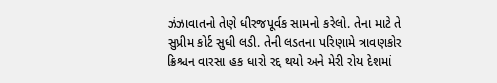ઝંઝાવાતનો તેણે ધીરજપૂર્વક સામનો કરેલો. તેના માટે તે સુપ્રીમ કોર્ટ સુધી લડી. તેની લડતના પરિણામે ત્રાવણકોર ક્રિશ્ચન વારસા હક ધારો રદ્દ થયો અને મેરી રોય દેશમાં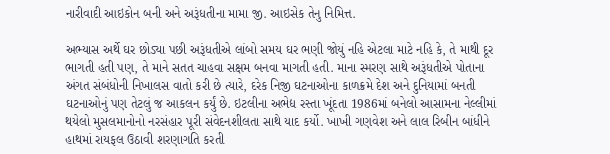નારીવાદી આઇકોન બની અને અરૂંધતીના મામા જી. આઇસેક તેનુ નિમિત્ત.

અભ્યાસ અર્થે ઘર છોડ્યા પછી અરૂંધતીએ લાંબો સમય ઘર ભણી જોયું નહિ એટલા માટે નહિ કે, તે માથી દૂર ભાગતી હતી પણ, તે માને સતત ચાહવા સક્ષમ બનવા માગતી હતી. માના સ્મરણ સાથે અરૂંધતીએ પોતાના અંગત સંબંધોની નિખાલસ વાતો કરી છે ત્યારે, દરેક નિજી ઘટનાઓના કાળક્રમે દેશ અને દુનિયામાં બનતી ઘટનાઓનું પણ તેટલું જ આકલન કર્યું છે. ઇટલીના અભેદ્ય રસ્તા ખૂંદતા 1986માં બનેલો આસામના નેલ્લીમાં થયેલો મુસલમાનોનો નરસંહાર પૂરી સંવેદનશીલતા સાથે યાદ કર્યો. ખાખી ગણવેશ અને લાલ રિબીન બાંધીને હાથમાં રાયફલ ઉઠાવી શરણાગતિ કરતી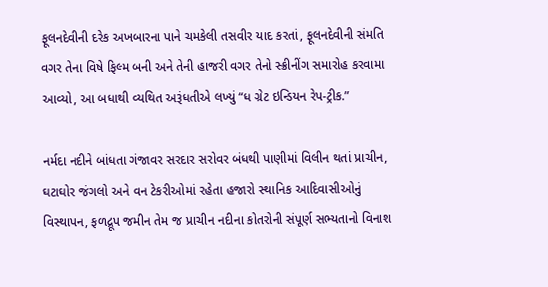ફૂલનદેવીની દરેક અખબારના પાને ચમકેલી તસવીર યાદ કરતાં, ફૂલનદેવીની સંમતિ વગર તેના વિષે ફિલ્મ બની અને તેની હાજરી વગર તેનો સ્ક્રીનીંગ સમારોહ કરવામા આવ્યો, આ બધાથી વ્યથિત અરૂંધતીએ લખ્યું “ધ ગ્રેટ ઇન્ડિયન રેપ-ટ્રીક.”

નર્મદા નદીને બાંધતા ગંજાવર સરદાર સરોવર બંધથી પાણીમાં વિલીન થતાં પ્રાચીન, ઘટાઘોર જંગલો અને વન ટેકરીઓમાં રહેતા હજારો સ્થાનિક આદિવાસીઓનું વિસ્થાપન, ફળદ્રૂપ જમીન તેમ જ પ્રાચીન નદીના કોતરોની સંપૂર્ણ સભ્યતાનો વિનાશ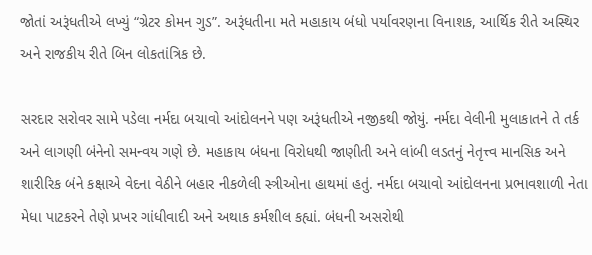જોતાં અરૂંધતીએ લખ્યું “ગ્રેટર કોમન ગુડ”. અરૂંધતીના મતે મહાકાય બંધો પર્યાવરણના વિનાશક, આર્થિક રીતે અસ્થિર અને રાજકીય રીતે બિન લોકતાંત્રિક છે.

સરદાર સરોવર સામે પડેલા નર્મદા બચાવો આંદોલનને પણ અરૂંધતીએ નજીકથી જોયું. નર્મદા વેલીની મુલાકાતને તે તર્ક અને લાગણી બંનેનો સમન્વય ગણે છે. મહાકાય બંધના વિરોધથી જાણીતી અને લાંબી લડતનું નેતૃત્ત્વ માનસિક અને શારીરિક બંને કક્ષાએ વેદના વેઠીને બહાર નીકળેલી સ્ત્રીઓના હાથમાં હતું. નર્મદા બચાવો આંદોલનના પ્રભાવશાળી નેતા મેધા પાટકરને તેણે પ્રખર ગાંધીવાદી અને અથાક કર્મશીલ કહ્યાં. બંધની અસરોથી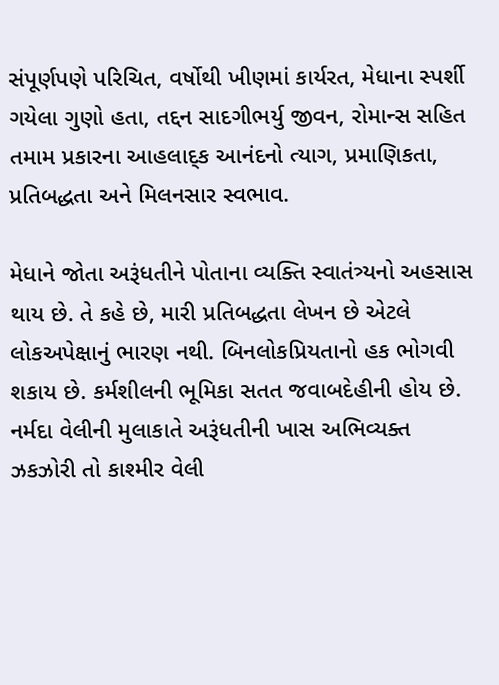સંપૂર્ણપણે પરિચિત, વર્ષોથી ખીણમાં કાર્યરત, મેધાના સ્પર્શી ગયેલા ગુણો હતા, તદ્દન સાદગીભર્યુ જીવન, રોમાન્સ સહિત તમામ પ્રકારના આહલાદ્ક આનંદનો ત્યાગ, પ્રમાણિકતા, પ્રતિબદ્ધતા અને મિલનસાર સ્વભાવ.

મેધાને જોતા અરૂંધતીને પોતાના વ્યક્તિ સ્વાતંત્ર્યનો અહસાસ થાય છે. તે કહે છે, મારી પ્રતિબદ્ધતા લેખન છે એટલે લોકઅપેક્ષાનું ભારણ નથી. બિનલોકપ્રિયતાનો હક ભોગવી શકાય છે. કર્મશીલની ભૂમિકા સતત જવાબદેહીની હોય છે. નર્મદા વેલીની મુલાકાતે અરૂંધતીની ખાસ અભિવ્યક્ત ઝકઝોરી તો કાશ્મીર વેલી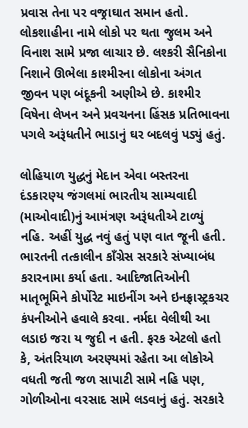પ્રવાસ તેના પર વજ્રાઘાત સમાન હતો. લોકશાહીના નામે લોકો પર થતા જુલમ અને વિનાશ સામે પ્રજા લાચાર છે. લશ્કરી સૈનિકોના નિશાને ઊભેલા કાશ્મીરના લોકોના અંગત જીવન પણ બંદૂકની અણીએ છે. કાશ્મીર વિષેના લેખન અને પ્રવચનના હિંસક પ્રતિભાવના પગલે અરૂંધતીને ભાડાનું ઘર બદલવું પડ્યું હતું.

લોહિયાળ યુદ્ધનું મેદાન એવા બસ્તરના દંડકારણ્ય જંગલમાં ભારતીય સામ્યવાદી (માઓવાદી)નું આમંત્રણ અરૂંધતીએ ટાળ્યું નહિ. અહીં યુદ્ધ નવું હતું પણ વાત જૂની હતી. ભારતની તત્કાલીન કાઁગ્રેસ સરકારે સંખ્યાબંધ કરારનામા કર્યા હતા. આદિજાતિઓની માતૃભૂમિને કોર્પોરેટ માઇનીંગ અને ઇનફ્રાસ્ટ્રકચર કંપનીઓને હવાલે કરવા. નર્મદા વેલીથી આ લડાઇ જરા ય જુદી ન હતી. ફરક એટલો હતો કે, અંતરિયાળ અરણ્યમાં રહેતા આ લોકોએ વધતી જતી જળ સાપાટી સામે નહિ પણ, ગોળીઓના વરસાદ સામે લડવાનું હતું. સરકારે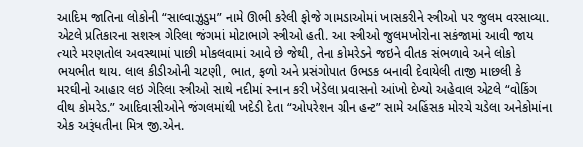આદિમ જાતિના લોકોની “સાલ્વાઝુડુમ” નામે ઊભી કરેલી ફોજે ગામડાઓમાં ખાસકરીને સ્ત્રીઓ પર જુલમ વરસાવ્યા. એટલે પ્રતિકારના સશસ્ત્ર ગેરિલા જંગમાં મોટાભાગે સ્ત્રીઓ હતી. આ સ્ત્રીઓ જુલમખોરોના સકંજામાં આવી જાય ત્યારે મરણતોલ અવસ્થામાં પાછી મોકલવામાં આવે છે જેથી, તેના કોમરેડને જઇને વીતક સંભળાવે અને લોકો ભયભીત થાય. લાલ કીડીઓની ચટણી, ભાત, ફળો અને પ્રસંગોપાત ઉભડક બનાવી દેવાયેલી તાજી માછલી કે મરઘીનો આહાર લઇ ગેરિલા સ્ત્રીઓ સાથે નદીમાં સ્નાન કરી ખેડેલા પ્રવાસનો આંખો દેખ્યો અહેવાલ એટલે “વોકિંગ વીથ કોમરેડ.” આદિવાસીઓને જંગલમાંથી ખદેડી દેતા “ઓપરેશન ગ્રીન હન્ટ” સામે અહિંસક મોરચે ચડેલા અનેકોમાંના એક અરૂંધતીના મિત્ર જી.એન.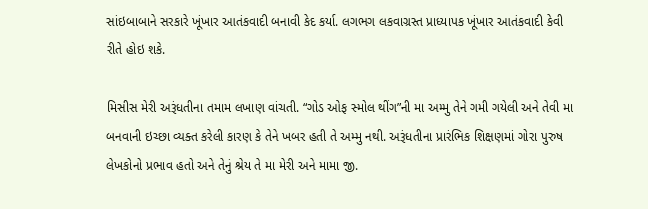સાંઇબાબાને સરકારે ખૂંખાર આતંકવાદી બનાવી કેદ કર્યા. લગભગ લકવાગ્રસ્ત પ્રાધ્યાપક ખૂંખાર આતંકવાદી કેવી રીતે હોઇ શકે.

મિસીસ મેરી અરૂંધતીના તમામ લખાણ વાંચતી. “ગોડ ઓફ સ્મોલ થીંગ”ની મા અમ્મુ તેને ગમી ગયેલી અને તેવી મા બનવાની ઇચ્છા વ્યક્ત કરેલી કારણ કે તેને ખબર હતી તે અમ્મુ નથી. અરૂંધતીના પ્રારંભિક શિક્ષણમાં ગોરા પુરુષ લેખકોનો પ્રભાવ હતો અને તેનું શ્રેય તે મા મેરી અને મામા જી.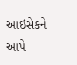આઇસેકને આપે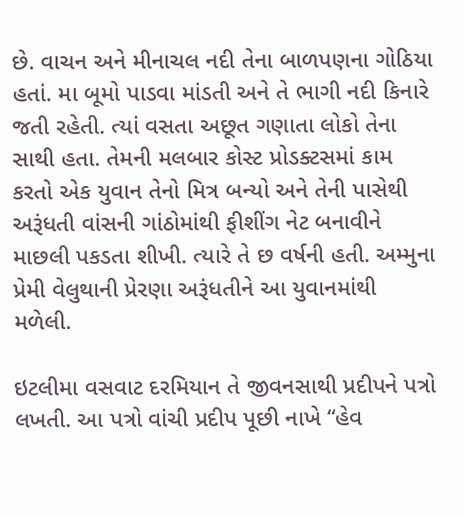છે. વાચન અને મીનાચલ નદી તેના બાળપણના ગોઠિયા હતાં. મા બૂમો પાડવા માંડતી અને તે ભાગી નદી કિનારે જતી રહેતી. ત્યાં વસતા અછૂત ગણાતા લોકો તેના સાથી હતા. તેમની મલબાર કોસ્ટ પ્રોડક્ટસમાં કામ કરતો એક યુવાન તેનો મિત્ર બન્યો અને તેની પાસેથી અરૂંધતી વાંસની ગાંઠોમાંથી ફીશીંગ નેટ બનાવીને માછલી પકડતા શીખી. ત્યારે તે છ વર્ષની હતી. અમ્મુના પ્રેમી વેલુથાની પ્રેરણા અરૂંધતીને આ યુવાનમાંથી મળેલી.

ઇટલીમા વસવાટ દરમિયાન તે જીવનસાથી પ્રદીપને પત્રો લખતી. આ પત્રો વાંચી પ્રદીપ પૂછી નાખે “હેવ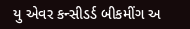યુ એવર કન્સીડર્ડ બીકમીંગ અ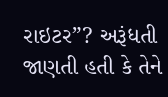રાઇટર”? અરૂંધતી જાણતી હતી કે તેને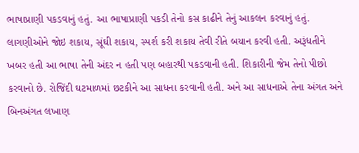ભાષાપ્રાણી પકડવાનું હતું. આ ભાષાપ્રાણી પકડી તેનો કસ કાઢીને તેનું આકલન કરવાનું હતું. લાગણીઓને જોઇ શકાય, સૂંઘી શકાય, સ્પર્શ કરી શકાય તેવી રીતે બયાન કરવી હતી. અરૂંધતીને ખબર હતી આ ભાષા તેની અંદર ન હતી પણ બહારથી પકડવાની હતી. શિકારીની જેમ તેનો પીછો કરવાનો છે. રોજિંદી ઘટમાળમાં છટકીને આ સાધના કરવાની હતી. અને આ સાધનાએ તેના અંગત અને બિનઅંગત લખાણ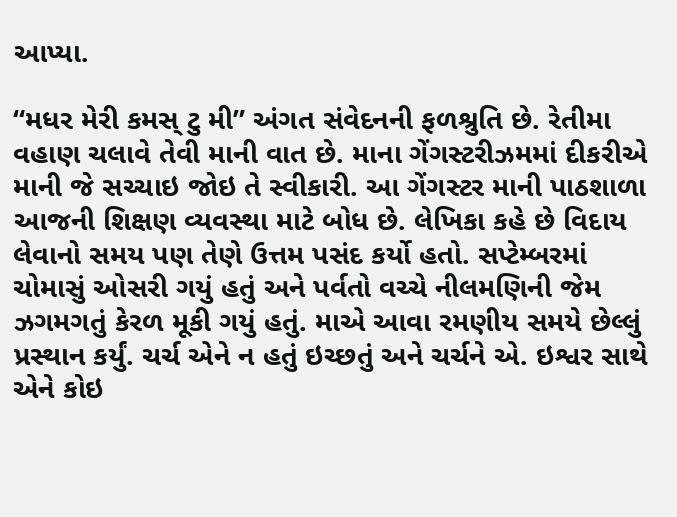આપ્યા.

“મધર મેરી કમસ્ ટુ મી” અંગત સંવેદનની ફળશ્રુતિ છે. રેતીમા વહાણ ચલાવે તેવી માની વાત છે. માના ગેંગસ્ટરીઝમમાં દીકરીએ માની જે સચ્ચાઇ જોઇ તે સ્વીકારી. આ ગેંગસ્ટર માની પાઠશાળા આજની શિક્ષણ વ્યવસ્થા માટે બોધ છે. લેખિકા કહે છે વિદાય લેવાનો સમય પણ તેણે ઉત્તમ પસંદ કર્યો હતો. સપ્ટેમ્બરમાં ચોમાસું ઓસરી ગયું હતું અને પર્વતો વચ્ચે નીલમણિની જેમ ઝગમગતું કેરળ મૂકી ગયું હતું. માએ આવા રમણીય સમયે છેલ્લું પ્રસ્થાન કર્યું. ચર્ચ એને ન હતું ઇચ્છતું અને ચર્ચને એ. ઇશ્વર સાથે એને કોઇ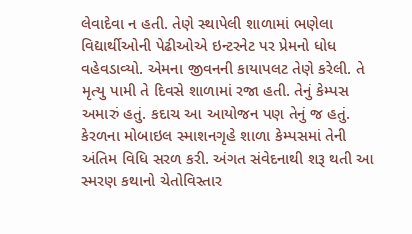લેવાદેવા ન હતી. તેણે સ્થાપેલી શાળામાં ભણેલા વિદ્યાર્થીઓની પેઢીઓએ ઇન્ટરનેટ પર પ્રેમનો ધોધ વહેવડાવ્યો. એમના જીવનની કાયાપલટ તેણે કરેલી. તે મૃત્યુ પામી તે દિવસે શાળામાં રજા હતી. તેનું કેમ્પસ અમારું હતું. કદાચ આ આયોજન પણ તેનું જ હતું. કેરળના મોબાઇલ સ્માશનગૃહે શાળા કેમ્પસમાં તેની અંતિમ વિધિ સરળ કરી. અંગત સંવેદનાથી શરૂ થતી આ સ્મરણ કથાનો ચેતોવિસ્તાર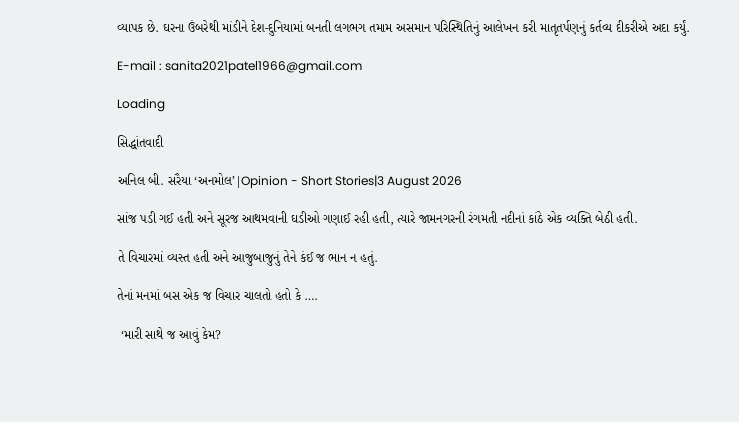વ્યાપક છે. ઘરના ઉંબરેથી માંડીને દેશ-દુનિયામાં બનતી લગભગ તમામ અસમાન પરિસ્થિતિનું આલેખન કરી માતૃતર્પણનું કર્તવ્ય દીકરીએ અદા કર્યું.

E-mail : sanita2021patel1966@gmail.com

Loading

સિદ્ધાંતવાદી

અનિલ બી. સરૈયા ‘અનમોલ’|Opinion - Short Stories|3 August 2026

સાંજ પડી ગઈ હતી અને સૂરજ આથમવાની ઘડીઓ ગણાઈ રહી હતી, ત્યારે જામનગરની રંગમતી નદીનાં કાંઠે એક વ્યક્તિ બેઠી હતી.

તે વિચારમાં વ્યસ્ત હતી અને આજુબાજુનું તેને કંઈ જ ભાન ન હતું.

તેનાં મનમાં બસ એક જ વિચાર ચાલતો હતો કે ….

 ‘મારી સાથે જ આવું કેમ?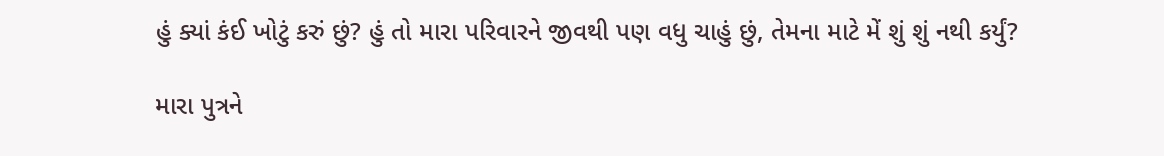હું ક્યાં કંઈ ખોટું કરું છું? હું તો મારા પરિવારને જીવથી પણ વધુ ચાહું છું, તેમના માટે મેં શું શું નથી કર્યું?

મારા પુત્રને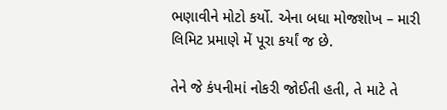ભણાવીને મોટો કર્યો. એના બધા મોજશોખ – મારી લિમિટ પ્રમાણે મેં પૂરા કર્યાં જ છે.

તેને જે કંપનીમાં નોકરી જોઈતી હતી, તે માટે તે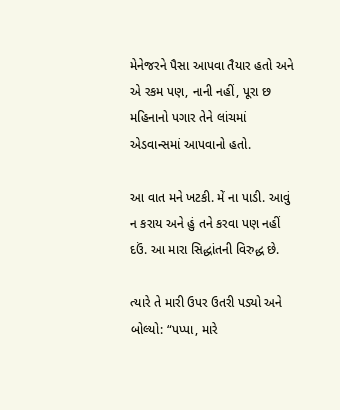મેનેજરને પૈસા આપવા તૈયાર હતો અને એ રકમ પણ, નાની નહીં, પૂરા છ મહિનાનો પગાર તેને લાંચમાં એડવાન્સમાં આપવાનો હતો.

આ વાત મને ખટકી. મેં ના પાડી. આવું ન કરાય અને હું તને કરવા પણ નહીં દઉં. આ મારા સિદ્ધાંતની વિરુદ્ધ છે.

ત્યારે તે મારી ઉપર ઉતરી પડ્યો અને બોલ્યો: “પપ્પા, મારે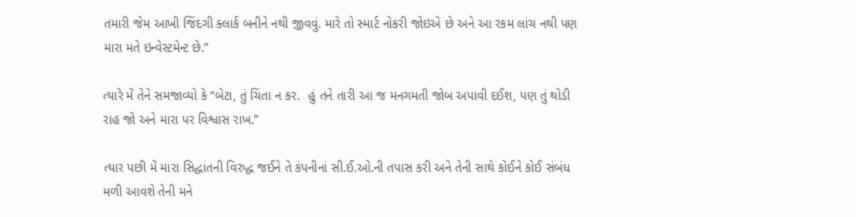તમારી જેમ આખી જિંદગી ક્લાર્ક બનીને નથી જીવવું. મારે તો સ્માર્ટ નોકરી જોઇએ છે અને આ રકમ લાંચ નથી પણ મારા મતે ઇન્વેસ્ટમેન્ટ છે.”

ત્યારે મેં તેને સમજાવ્યો કે “બેટા, તું ચિંતા ન કર.  હું તને તારી આ જ મનગમતી જોબ અપાવી દઈશ, પણ તું થોડી રાહ જો અને મારા પર વિશ્વાસ રાખ.”

ત્યાર પછી મેં મારા સિદ્ધાંતની વિરુદ્ધ જઈને તે કંપનીનાં સી.ઈ.ઓ.ની તપાસ કરી અને તેની સાથે કોઈને કોઈ સંબંધ મળી આવશે તેની મને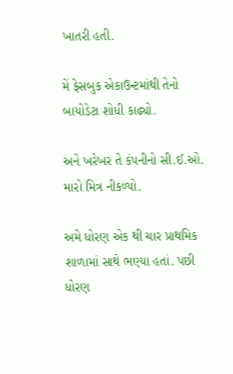ખાતરી હતી.

મેં ફેસબુક એકાઉન્ટમાંથી તેનો બાયોડેટા શોધી કાઢ્યો.

અને ખરેખર તે કંપનીનો સી.ઈ.ઓ. મારો મિત્ર નીકળ્યો.

અમે ધોરણ એક થી ચાર પ્રાથમિક શાળામાં સાથે ભણ્યા હતાં. પછી ધોરણ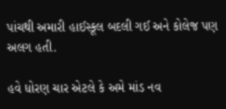પાંચથી અમારી હાઈસ્કૂલ બદલી ગઈ અને કોલેજ પણ અલગ હતી.

હવે ધોરણ ચાર એટલે કે અમે માંડ નવ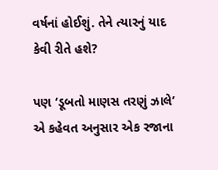વર્ષનાં હોઈશું. તેને ત્યારનું યાદ કેવી રીતે હશે?

પણ ‘ડૂબતો માણસ તરણું ઝાલે’ એ કહેવત અનુસાર એક રજાના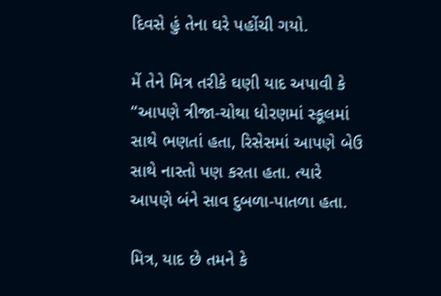દિવસે હું તેના ઘરે પહોંચી ગયો.

મેં તેને મિત્ર તરીકે ઘણી યાદ અપાવી કે “આપણે ત્રીજા-ચોથા ધોરણમાં સ્કૂલમાં સાથે ભણતાં હતા, રિસેસમાં આપણે બેઉ સાથે નાસ્તો પણ કરતા હતા. ત્યારે આપણે બંને સાવ દુબળા-પાતળા હતા.

મિત્ર, યાદ છે તમને કે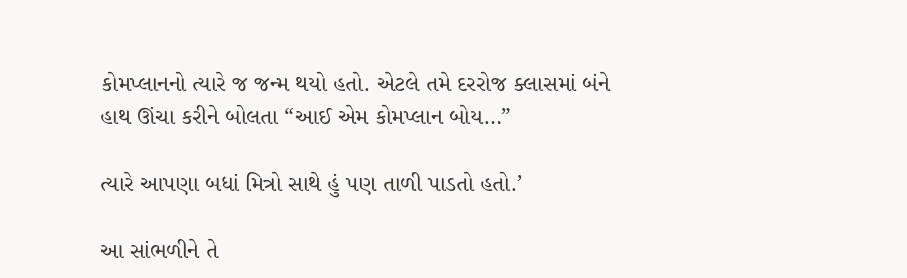કોમપ્લાનનો ત્યારે જ જન્મ થયો હતો. એટલે તમે દરરોજ ક્લાસમાં બંને હાથ ઊંચા કરીને બોલતા “આઈ એમ કોમપ્લાન બોય…”

ત્યારે આપણા બધાં મિત્રો સાથે હું પણ તાળી પાડતો હતો.’

આ સાંભળીને તે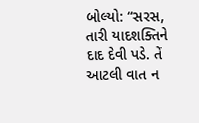બોલ્યો: “સરસ, તારી યાદશક્તિને દાદ દેવી પડે. તેં આટલી વાત ન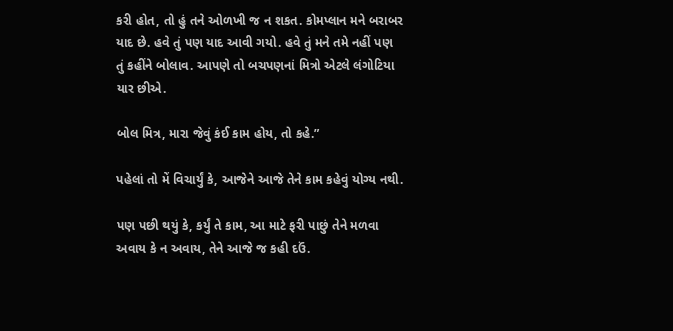કરી હોત, તો હું તને ઓળખી જ ન શકત. કોમપ્લાન મને બરાબર યાદ છે. હવે તું પણ યાદ આવી ગયો. હવે તું મને તમે નહીં પણ તું કહીંને બોલાવ. આપણે તો બચપણનાં મિત્રો એટલે લંગોટિયા યાર છીએ.

બોલ મિત્ર, મારા જેવું કંઈ કામ હોય, તો કહે.”

પહેલાં તો મેં વિચાર્યું કે, આજેને આજે તેને કામ કહેવું યોગ્ય નથી.

પણ પછી થયું કે, કર્યું તે કામ, આ માટે ફરી પાછું તેને મળવા અવાય કે ન અવાય, તેને આજે જ કહી દઉં.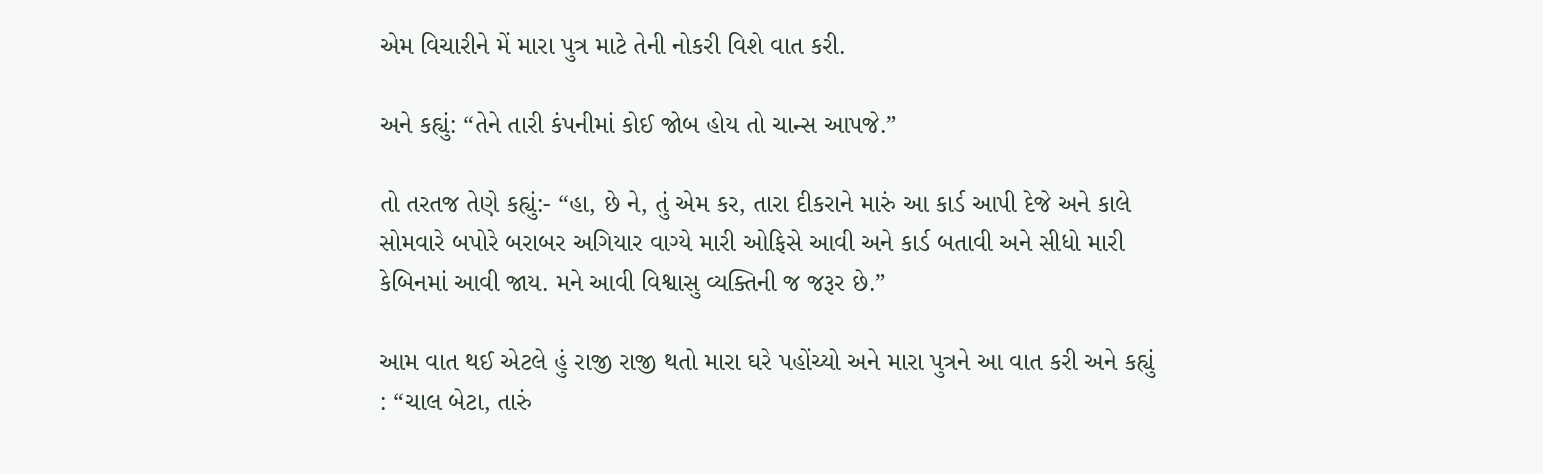એમ વિચારીને મેં મારા પુત્ર માટે તેની નોકરી વિશે વાત કરી.

અને કહ્યું: “તેને તારી કંપનીમાં કોઈ જોબ હોય તો ચાન્સ આપજે.”

તો તરતજ તેણે કહ્યું:- “હા, છે ને, તું એમ કર, તારા દીકરાને મારું આ કાર્ડ આપી દેજે અને કાલે સોમવારે બપોરે બરાબર અગિયાર વાગ્યે મારી ઓફિસે આવી અને કાર્ડ બતાવી અને સીધો મારી કેબિનમાં આવી જાય. મને આવી વિશ્વાસુ વ્યક્તિની જ જરૂર છે.”

આમ વાત થઈ એટલે હું રાજી રાજી થતો મારા ઘરે પહોંચ્યો અને મારા પુત્રને આ વાત કરી અને કહ્યું : “ચાલ બેટા, તારું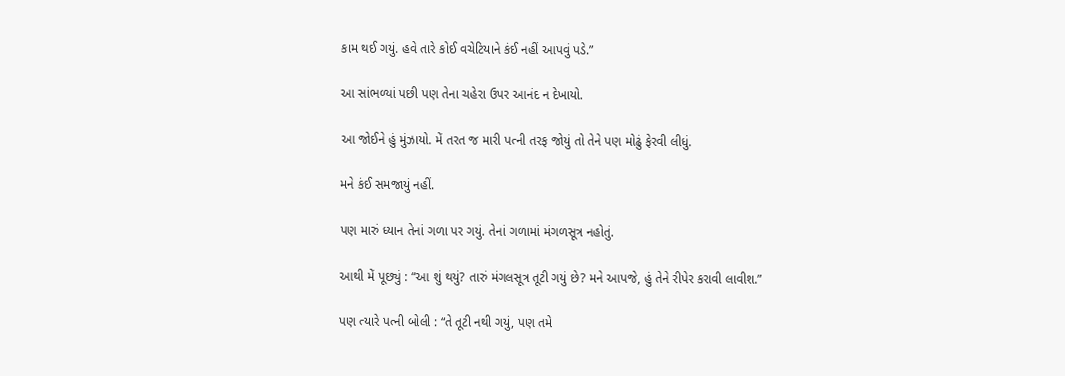કામ થઈ ગયું. હવે તારે કોઈ વચેટિયાને કંઈ નહીં આપવું પડે.”

આ સાંભળ્યાં પછી પણ તેના ચહેરા ઉપર આનંદ ન દેખાયો.

આ જોઈને હું મુંઝાયો. મેં તરત જ મારી પત્ની તરફ જોયું તો તેને પણ મોઢું ફેરવી લીધું.

મને કંઈ સમજાયું નહીં.

પણ મારું ધ્યાન તેનાં ગળા પર ગયું. તેનાં ગળામાં મંગળસૂત્ર નહોતું.

આથી મેં પૂછ્યું : “આ શું થયું? તારું મંગલસૂત્ર તૂટી ગયું છે? મને આપજે, હું તેને રીપેર કરાવી લાવીશ.”

પણ ત્યારે પત્ની બોલી : “તે તૂટી નથી ગયું, પણ તમે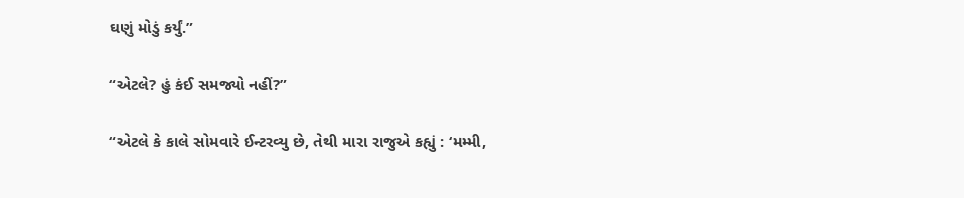ઘણું મોડું કર્યું.”

“એટલે? હું કંઈ સમજ્યો નહીં?”

“એટલે કે કાલે સોમવારે ઈન્ટરવ્યુ છે, તેથી મારા રાજુએ કહ્યું : ‘મમ્મી,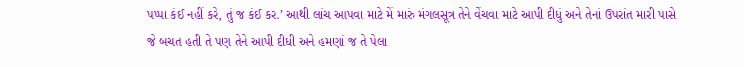પપ્પા કંઈ નહીં કરે, તું જ કંઈ કર.’ આથી લાંચ આપવા માટે મેં મારું મંગલસૂત્ર તેને વેંચવા માટે આપી દીધું અને તેનાં ઉપરાંત મારી પાસે જે બચત હતી તે પણ તેને આપી દીધી અને હમણાં જ તે પેલા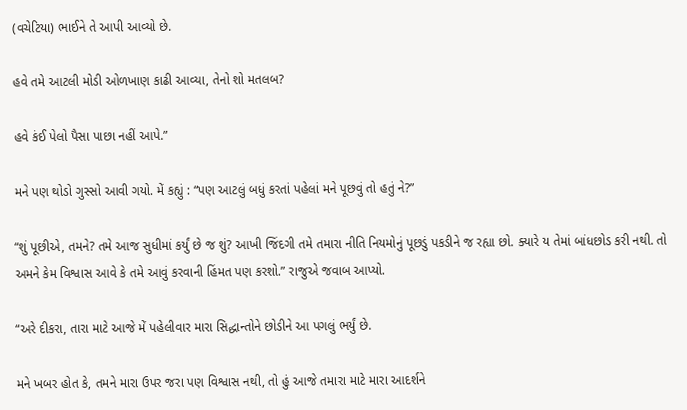(વચેટિયા) ભાઈને તે આપી આવ્યો છે.

હવે તમે આટલી મોડી ઓળખાણ કાઢી આવ્યા, તેનો શો મતલબ?

હવે કંઈ પેલો પૈસા પાછા નહીં આપે.”

મને પણ થોડો ગુસ્સો આવી ગયો. મેં કહ્યું : “પણ આટલું બધું કરતાં પહેલાં મને પૂછવું તો હતું ને?”

“શું પૂછીએ, તમને? તમે આજ સુધીમાં કર્યું છે જ શું? આખી જિંદગી તમે તમારા નીતિ નિયમોનું પૂછડું પકડીને જ રહ્યા છો. ક્યારે ય તેમાં બાંધછોડ કરી નથી. તો અમને કેમ વિશ્વાસ આવે કે તમે આવું કરવાની હિંમત પણ કરશો.” રાજુએ જવાબ આપ્યો.

“અરે દીકરા, તારા માટે આજે મેં પહેલીવાર મારા સિદ્ધાન્તોને છોડીને આ પગલું ભર્યું છે.

મને ખબર હોત કે, તમને મારા ઉપર જરા પણ વિશ્વાસ નથી, તો હું આજે તમારા માટે મારા આદર્શને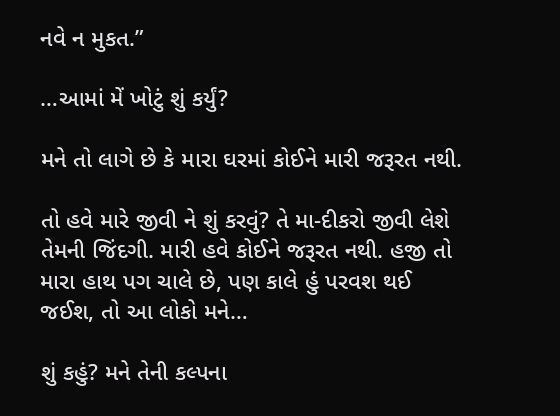નવે ન મુકત.”

…આમાં મેં ખોટું શું કર્યું?

મને તો લાગે છે કે મારા ઘરમાં કોઈને મારી જરૂરત નથી.

તો હવે મારે જીવી ને શું કરવું? તે મા-દીકરો જીવી લેશે તેમની જિંદગી. મારી હવે કોઈને જરૂરત નથી. હજી તો મારા હાથ પગ ચાલે છે, પણ કાલે હું પરવશ થઈ જઈશ, તો આ લોકો મને…

શું કહું? મને તેની કલ્પના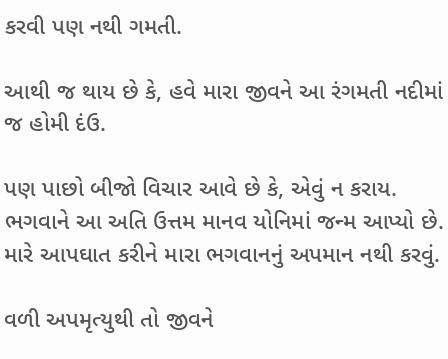કરવી પણ નથી ગમતી.

આથી જ થાય છે કે, હવે મારા જીવને આ રંગમતી નદીમાં જ હોમી દંઉ.

પણ પાછો બીજો વિચાર આવે છે કે, એવું ન કરાય. ભગવાને આ અતિ ઉત્તમ માનવ યોનિમાં જન્મ આપ્યો છે.  મારે આપઘાત કરીને મારા ભગવાનનું અપમાન નથી કરવું.

વળી અપમૃત્યુથી તો જીવને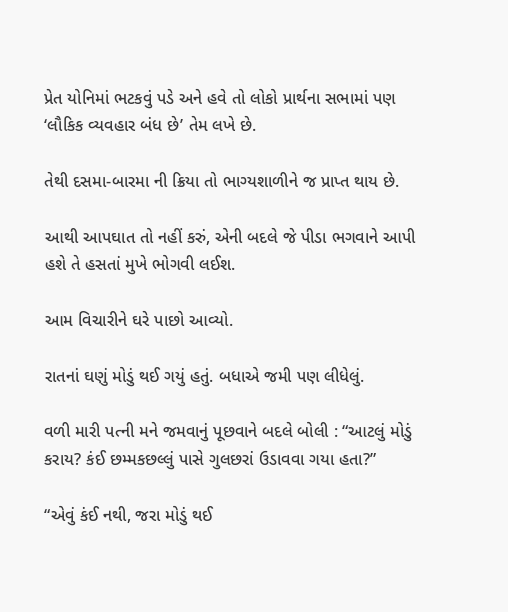પ્રેત યોનિમાં ભટકવું પડે અને હવે તો લોકો પ્રાર્થના સભામાં પણ ‘લૌકિક વ્યવહાર બંધ છે’ તેમ લખે છે.

તેથી દસમા-બારમા ની ક્રિયા તો ભાગ્યશાળીને જ પ્રાપ્ત થાય છે.

આથી આપઘાત તો નહીં કરું, એની બદલે જે પીડા ભગવાને આપી હશે તે હસતાં મુખે ભોગવી લઈશ.

આમ વિચારીને ઘરે પાછો આવ્યો.

રાતનાં ઘણું મોડું થઈ ગયું હતું. બધાએ જમી પણ લીધેલું.

વળી મારી પત્ની મને જમવાનું પૂછવાને બદલે બોલી : “આટલું મોડું કરાય? કંઈ છમ્મકછલ્લું પાસે ગુલછરાં ઉડાવવા ગયા હતા?”

“એવું કંઈ નથી, જરા મોડું થઈ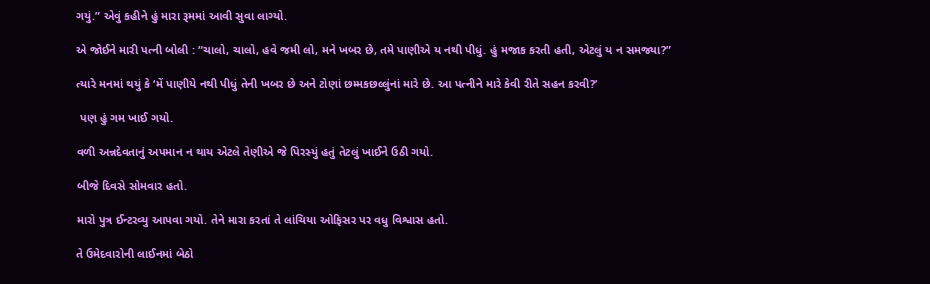ગયું.” એવું કહીને હું મારા રૂમમાં આવી સુવા લાગ્યો.

એ જોઈને મારી પત્ની બોલી : “ચાલો, ચાલો, હવે જમી લો, મને ખબર છે, તમે પાણીએ ય નથી પીધું. હું મજાક કરતી હતી, એટલું ય ન સમજ્યા?”

ત્યારે મનમાં થયું કે ‘મેં પાણીયે નથી પીધું તેની ખબર છે અને ટોણાં છમ્મકછલ્લુંનાં મારે છે. આ પત્નીને મારે કેવી રીતે સહન કરવી?’

 પણ હું ગમ ખાઈ ગયો.

વળી અન્નદેવતાનું અપમાન ન થાય એટલે તેણીએ જે પિરસ્યું હતું તેટલું ખાઈને ઉઠી ગયો.

બીજે દિવસે સોમવાર હતો.

મારો પુત્ર ઈન્ટરવ્યુ આપવા ગયો. તેને મારા કરતાં તે લાંચિયા ઓફિસર પર વધુ વિશ્વાસ હતો.

તે ઉમેદવારોની લાઈનમાં બેઠો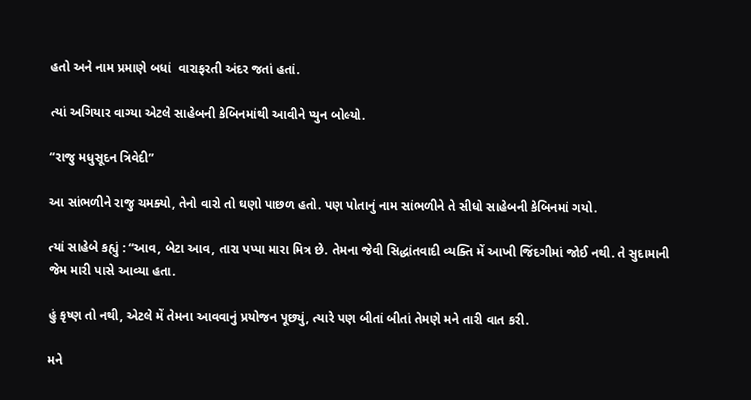હતો અને નામ પ્રમાણે બધાં  વારાફરતી અંદર જતાં હતાં.

ત્યાં અગિયાર વાગ્યા એટલે સાહેબની કેબિનમાંથી આવીને પ્યુન બોલ્યો.

“રાજુ મધુસૂદન ત્રિવેદી”

આ સાંભળીને રાજુ ચમક્યો, તેનો વારો તો ઘણો પાછળ હતો. પણ પોતાનું નામ સાંભળીને તે સીધો સાહેબની કેબિનમાં ગયો.

ત્યાં સાહેબે કહ્યું : “આવ, બેટા આવ, તારા પપ્પા મારા મિત્ર છે. તેમના જેવી સિદ્ધાંતવાદી વ્યક્તિ મેં આખી જિંદગીમાં જોઈ નથી. તે સુદામાની જેમ મારી પાસે આવ્યા હતા.

હું કૃષ્ણ તો નથી, એટલે મેં તેમના આવવાનું પ્રયોજન પૂછ્યું, ત્યારે પણ બીતાં બીતાં તેમણે મને તારી વાત કરી.

મને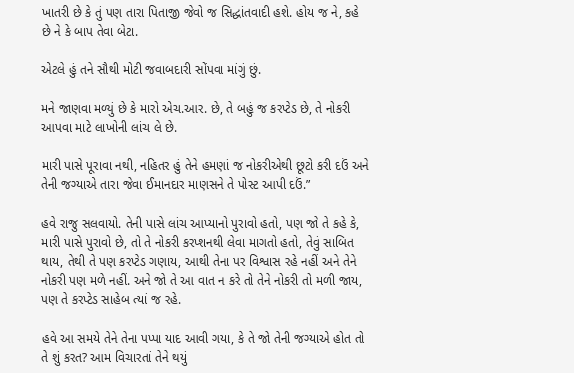ખાતરી છે કે તું પણ તારા પિતાજી જેવો જ સિદ્ધાંતવાદી હશે. હોય જ ને, કહે છે ને કે બાપ તેવા બેટા.

એટલે હું તને સૌથી મોટી જવાબદારી સોંપવા માંગું છું.

મને જાણવા મળ્યું છે કે મારો એચ.આર. છે, તે બહું જ કરપ્ટેડ છે, તે નોકરી આપવા માટે લાખોની લાંચ લે છે.

મારી પાસે પૂરાવા નથી, નહિતર હું તેને હમણાં જ નોકરીએથી છૂટો કરી દઉં અને તેની જગ્યાએ તારા જેવા ઈમાનદાર માણસને તે પોસ્ટ આપી દઉં.”

હવે રાજુ સલવાયો. તેની પાસે લાંચ આપ્યાનો પુરાવો હતો, પણ જો તે કહે કે, મારી પાસે પુરાવો છે, તો તે નોકરી કરપ્શનથી લેવા માગતો હતો, તેવું સાબિત થાય, તેથી તે પણ કરપ્ટેડ ગણાય, આથી તેના પર વિશ્વાસ રહે નહીં અને તેને નોકરી પણ મળે નહીં. અને જો તે આ વાત ન કરે તો તેને નોકરી તો મળી જાય, પણ તે કરપ્ટેડ સાહેબ ત્યાં જ રહે.

હવે આ સમયે તેને તેના પપ્પા યાદ આવી ગયા, કે તે જો તેની જગ્યાએ હોત તો તે શું કરત? આમ વિચારતાં તેને થયું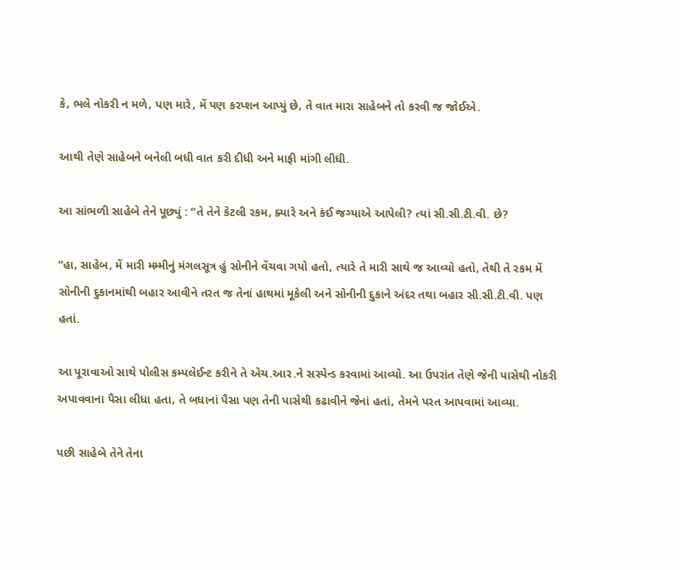કે, ભલે નોકરી ન મળે, પણ મારે, મેં પણ કરપ્શન આપ્યું છે, તે વાત મારા સાહેબને તો કરવી જ જોઈએ.

આથી તેણે સાહેબને બનેલી બધી વાત કરી દીધી અને માફી માંગી લીધી.

આ સાંભળી સાહેબે તેને પૂછ્યું : “તે તેને કેટલી રકમ, ક્યારે અને કંઈ જગ્યાએ આપેલી? ત્યાં સી.સી.ટી.વી. છે?

“હા, સાહેબ, મેં મારી મમ્મીનું મંગલસૂત્ર હું સોનીને વેંચવા ગયો હતો, ત્યારે તે મારી સાથે જ આવ્યો હતો, તેથી તે રકમ મેં સોનીની દુકાનમાંથી બહાર આવીને તરત જ તેનાં હાથમાં મૂકેલી અને સોનીની દુકાને અંદર તથા બહાર સી.સી.ટી.વી. પણ હતાં.

આ પૂરાવાઓ સાથે પોલીસ કમ્પલેઈન્ટ કરીને તે એચ.આર.ને સસ્પેન્ડ કરવામાં આવ્યો. આ ઉપરાંત તેણે જેની પાસેથી નોકરી અપાવવાના પૈસા લીધા હતા, તે બધાનાં પૈસા પણ તેની પાસેથી કઢાવીને જેનાં હતાં, તેમને પરત આપવામાં આવ્યા.

પછી સાહેબે તેને તેના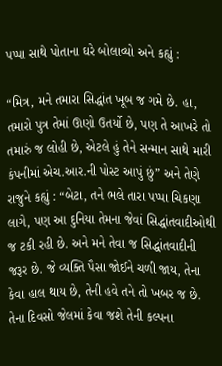પપ્પા સાથે પોતાના ઘરે બોલાવ્યો અને કહ્યું :

“મિત્ર, મને તમારા સિદ્ધાંત ખૂબ જ ગમે છે. હા, તમારો પુત્ર તેમાં ઊણો ઉતર્યો છે, પણ તે આખરે તો તમારું જ લોહી છે, એટલે હું તેને સન્માન સાથે મારી કંપનીમાં એચ.આર.ની પોસ્ટ આપું છું” અને તેણે રાજુને કહ્યું : “બેટા, તને ભલે તારા પપ્પા ચિકણા લાગે, પણ આ દુનિયા તેમના જેવાં સિદ્ધાંતવાદીઓથી જ ટકી રહી છે. અને મને તેવા જ સિદ્ધાંતવાદીની જરૂર છે. જે વ્યક્તિ પૈસા જોઈને ચળી જાય, તેના કેવા હાલ થાય છે, તેની હવે તને તો ખબર જ છે. તેના દિવસો જેલમાં કેવા જશે તેની કલ્પના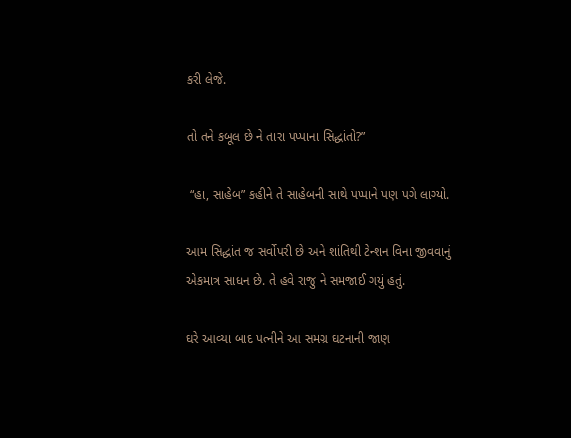કરી લેજે.

તો તને કબૂલ છે ને તારા પપ્પાના સિદ્ધાંતો?”

 “હા, સાહેબ” કહીને તે સાહેબની સાથે પપ્પાને પણ પગે લાગ્યો.

આમ સિદ્ધાંત જ સર્વોપરી છે અને શાંતિથી ટેન્શન વિના જીવવાનું એકમાત્ર સાધન છે. તે હવે રાજુ ને સમજાઈ ગયું હતું.

ઘરે આવ્યા બાદ પત્નીને આ સમગ્ર ઘટનાની જાણ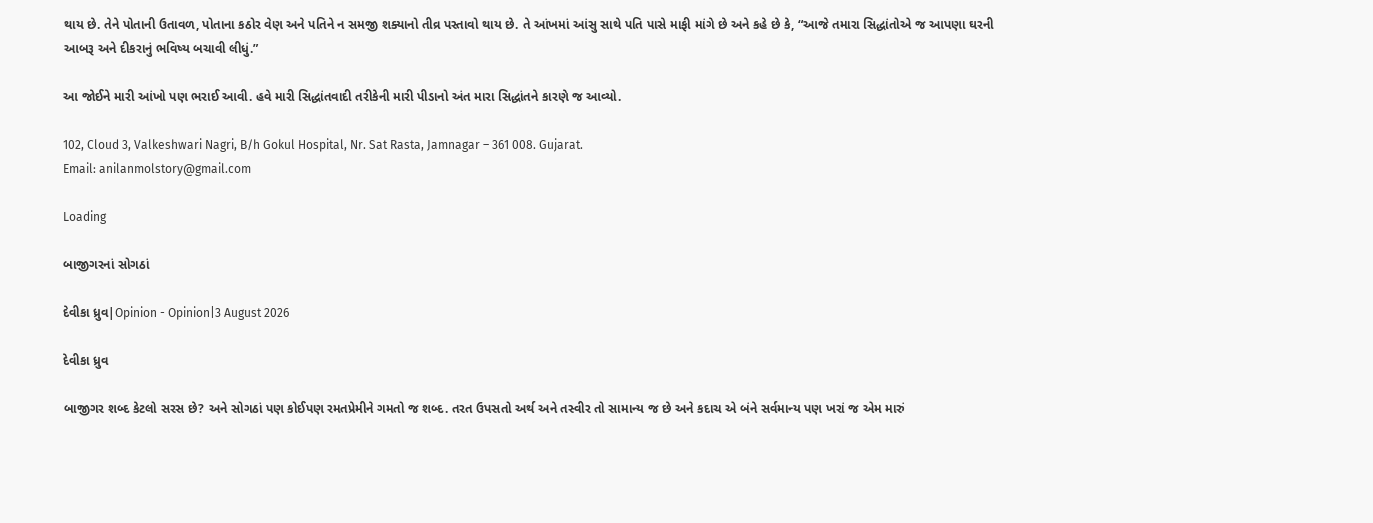થાય છે. તેને પોતાની ઉતાવળ, પોતાના કઠોર વેણ અને પતિને ન સમજી શક્યાનો તીવ્ર પસ્તાવો થાય છે. તે આંખમાં આંસુ સાથે પતિ પાસે માફી માંગે છે અને કહે છે કે, “આજે તમારા સિદ્ધાંતોએ જ આપણા ઘરની આબરૂ અને દીકરાનું ભવિષ્ય બચાવી લીધું.”

આ જોઈને મારી આંખો પણ ભરાઈ આવી. હવે મારી સિદ્ધાંતવાદી તરીકેની મારી પીડાનો અંત મારા સિદ્ધાંતને કારણે જ આવ્યો.

102, Cloud 3, Valkeshwari Nagri, B/h Gokul Hospital, Nr. Sat Rasta, Jamnagar – 361 008. Gujarat.
Email: anilanmolstory@gmail.com

Loading

બાજીગરનાં સોગઠાં

દેવીકા ધ્રુવ|Opinion - Opinion|3 August 2026

દેવીકા ધ્રુવ

બાજીગર શબ્દ કેટલો સરસ છે? અને સોગઠાં પણ કોઈપણ રમતપ્રેમીને ગમતો જ શબ્દ. તરત ઉપસતો અર્થ અને તસ્વીર તો સામાન્ય જ છે અને કદાચ એ બંને સર્વમાન્ય પણ ખરાં જ એમ મારું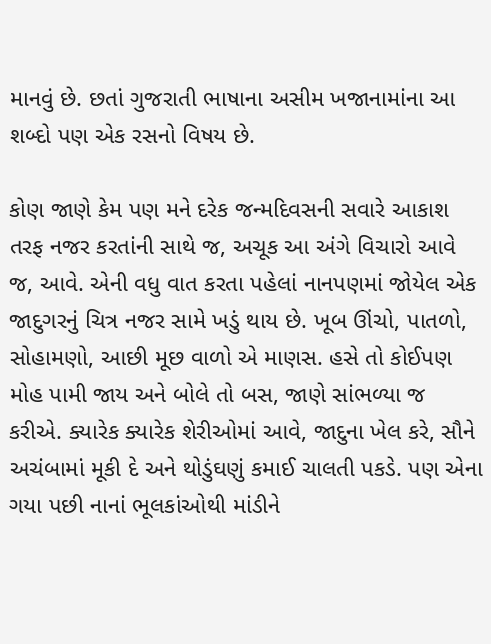માનવું છે. છતાં ગુજરાતી ભાષાના અસીમ ખજાનામાંના આ શબ્દો પણ એક રસનો વિષય છે.

કોણ જાણે કેમ પણ મને દરેક જન્મદિવસની સવારે આકાશ તરફ નજર કરતાંની સાથે જ, અચૂક આ અંગે વિચારો આવે જ, આવે. એની વધુ વાત કરતા પહેલાં નાનપણમાં જોયેલ એક જાદુગરનું ચિત્ર નજર સામે ખડું થાય છે. ખૂબ ઊંચો, પાતળો, સોહામણો, આછી મૂછ વાળો એ માણસ. હસે તો કોઈપણ મોહ પામી જાય અને બોલે તો બસ, જાણે સાંભળ્યા જ કરીએ. ક્યારેક ક્યારેક શેરીઓમાં આવે, જાદુના ખેલ કરે, સૌને અચંબામાં મૂકી દે અને થોડુંઘણું કમાઈ ચાલતી પકડે. પણ એના ગયા પછી નાનાં ભૂલકાંઓથી માંડીને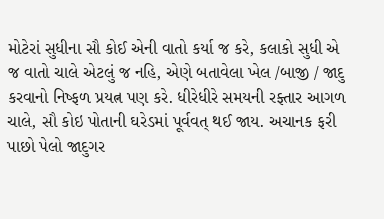મોટેરાં સુધીના સૌ કોઈ એની વાતો કર્યા જ કરે, કલાકો સુધી એ જ વાતો ચાલે એટલું જ નહિ, એણે બતાવેલા ખેલ /બાજી / જાદુ કરવાનો નિષ્ફળ પ્રયત્ન પણ કરે. ધીરેધીરે સમયની રફ્તાર આગળ ચાલે, સૌ કોઇ પોતાની ઘરેડમાં પૂર્વવત્ થઈ જાય. અચાનક ફરી પાછો પેલો જાદુગર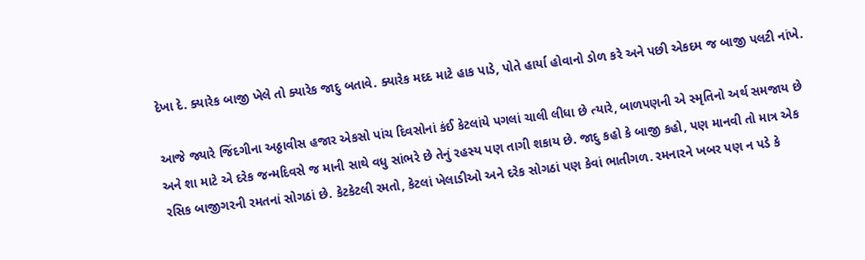દેખા દે. ક્યારેક બાજી ખેલે તો ક્યારેક જાદુ બતાવે. ક્યારેક મદદ માટે હાક પાડે, પોતે હાર્યા હોવાનો ડોળ કરે અને પછી એકદમ જ બાજી પલટી નાંખે.

આજે જ્યારે જિંદગીના અઠ્ઠાવીસ હજાર એકસો પાંચ દિવસોનાં કંઈ કેટલાંયે પગલાં ચાલી લીધા છે ત્યારે, બાળપણની એ સ્મૃતિનો અર્થ સમજાય છે અને શા માટે એ દરેક જન્મદિવસે જ માની સાથે વધુ સાંભરે છે તેનું રહસ્ય પણ તાગી શકાય છે. જાદુ કહો કે બાજી કહો, પણ માનવી તો માત્ર એક રસિક બાજીગરની રમતનાં સોગઠાં છે. કેટકેટલી રમતો, કેટલાં ખેલાડીઓ અને દરેક સોગઠાં પણ કેવાં ભાતીગળ. રમનારને ખબર પણ ન પડે કે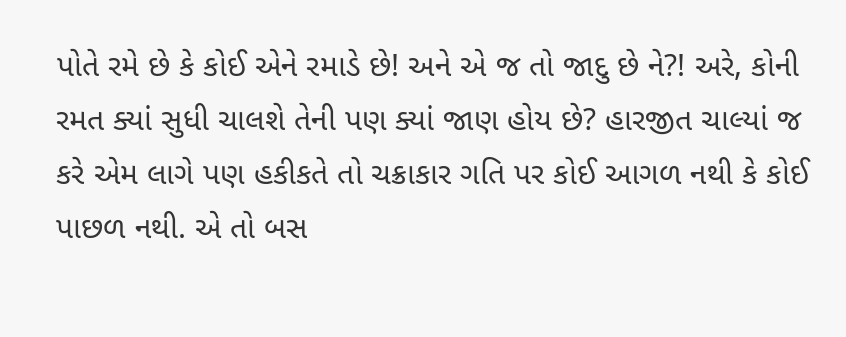પોતે રમે છે કે કોઈ એને રમાડે છે! અને એ જ તો જાદુ છે ને?! અરે, કોની રમત ક્યાં સુધી ચાલશે તેની પણ ક્યાં જાણ હોય છે? હારજીત ચાલ્યાં જ કરે એમ લાગે પણ હકીકતે તો ચક્રાકાર ગતિ પર કોઈ આગળ નથી કે કોઈ પાછળ નથી. એ તો બસ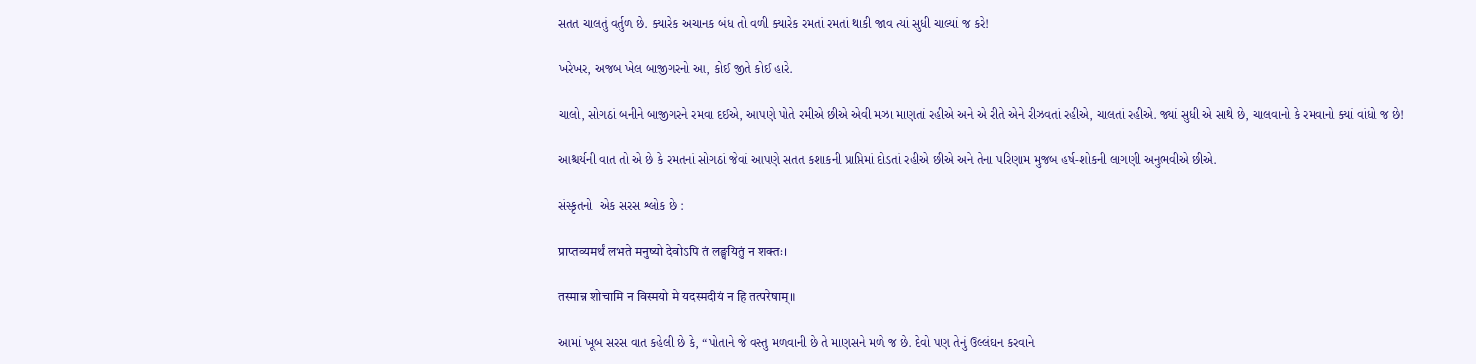સતત ચાલતું વર્તુળ છે. ક્યારેક અચાનક બંધ તો વળી ક્યારેક રમતાં રમતાં થાકી જાવ ત્યાં સુધી ચાલ્યાં જ કરે!

ખરેખર, અજબ ખેલ બાજીગરનો આ, કોઈ જીતે કોઈ હારે.

ચાલો, સોગઠાં બનીને બાજીગરને રમવા દઈએ, આપણે પોતે રમીએ છીએ એવી મઝા માણતાં રહીએ અને એ રીતે એને રીઝવતાં રહીએ, ચાલતાં રહીએ. જ્યાં સુધી એ સાથે છે, ચાલવાનો કે રમવાનો ક્યાં વાંધો જ છે!

આશ્ચર્યની વાત તો એ છે કે રમતનાં સોગઠાં જેવાં આપણે સતત કશાકની પ્રાપ્તિમાં દોડતાં રહીએ છીએ અને તેના પરિણામ મુજબ હર્ષ-શોકની લાગણી અનુભવીએ છીએ.

સંસ્કૃતનો  એક સરસ શ્લોક છે :

प्राप्तव्यमर्थं लभते मनुष्यो देवोऽपि तं लङ्घयितुं न शक्तः।

तस्मान्न शोचामि न विस्मयो मे यदस्मदीयं न हि तत्परेषाम्॥

આમાં ખૂબ સરસ વાત કહેલી છે કે, “પોતાને જે વસ્તુ મળવાની છે તે માણસને મળે જ છે. દેવો પણ તેનું ઉલ્લંઘન કરવાને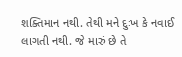શક્તિમાન નથી. તેથી મને દુઃખ કે નવાઈ લાગતી નથી. જે મારું છે તે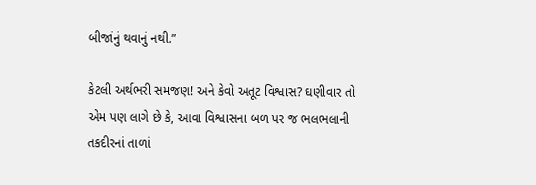બીજાંનું થવાનું નથી.”

કેટલી અર્થભરી સમજણ! અને કેવો અતૂટ વિશ્વાસ? ઘણીવાર તો એમ પણ લાગે છે કે, આવા વિશ્વાસના બળ પર જ ભલભલાની તકદીરનાં તાળાં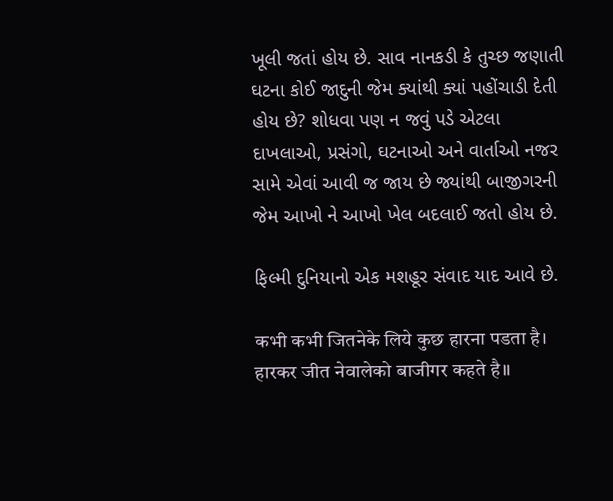ખૂલી જતાં હોય છે. સાવ નાનકડી કે તુચ્છ જણાતી ઘટના કોઈ જાદુની જેમ ક્યાંથી ક્યાં પહોંચાડી દેતી હોય છે? શોધવા પણ ન જવું પડે એટલા દાખલાઓ, પ્રસંગો, ઘટનાઓ અને વાર્તાઓ નજર સામે એવાં આવી જ જાય છે જ્યાંથી બાજીગરની જેમ આખો ને આખો ખેલ બદલાઈ જતો હોય છે.

ફિલ્મી દુનિયાનો એક મશહૂર સંવાદ યાદ આવે છે.

कभी कभी जितनेके लिये कुछ हारना पडता है।
हारकर जीत नेवालेको बाजीगर कहते है॥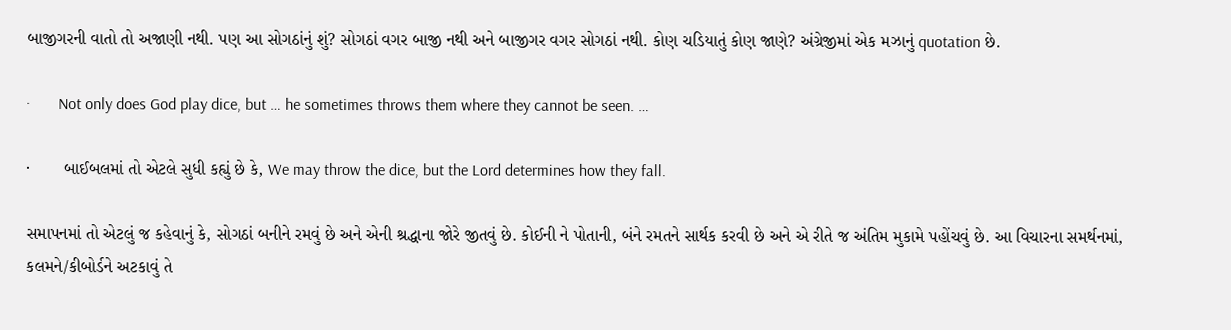બાજીગરની વાતો તો અજાણી નથી. પણ આ સોગઠાંનું શું? સોગઠાં વગર બાજી નથી અને બાજીગર વગર સોગઠાં નથી. કોણ ચડિયાતું કોણ જાણે? અંગ્રેજીમાં એક મઝાનું quotation છે.

·       Not only does God play dice, but … he sometimes throws them where they cannot be seen. …

·       બાઈબલમાં તો એટલે સુધી કહ્યું છે કે, We may throw the dice, but the Lord determines how they fall.

સમાપનમાં તો એટલું જ કહેવાનું કે, સોગઠાં બનીને રમવું છે અને એની શ્રદ્ધાના જોરે જીતવું છે. કોઈની ને પોતાની, બંને રમતને સાર્થક કરવી છે અને એ રીતે જ અંતિમ મુકામે પહોંચવું છે. આ વિચારના સમર્થનમાં, કલમને/કીબોર્ડને અટકાવું તે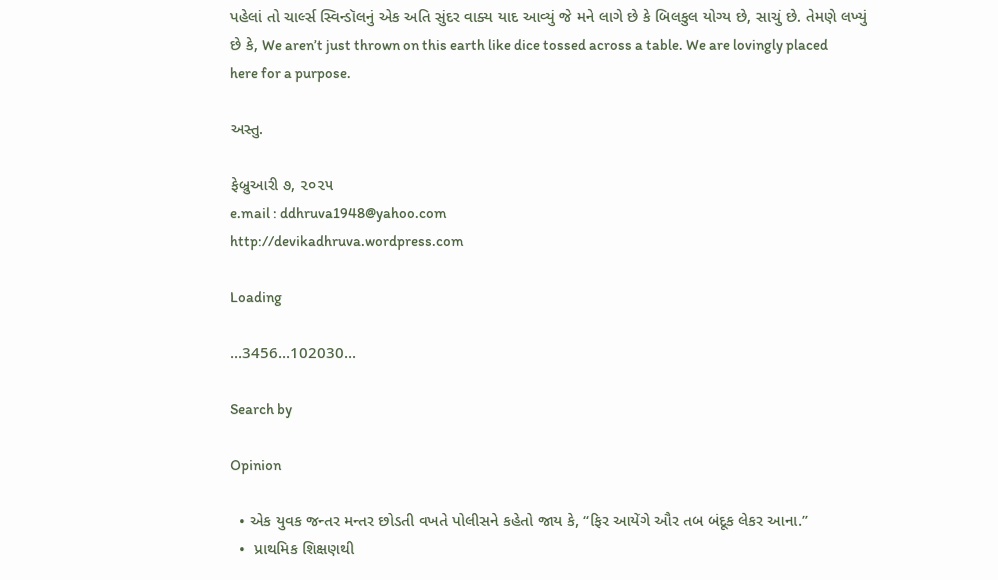પહેલાં તો ચાર્લ્સ સ્વિન્ડૉલનું એક અતિ સુંદર વાક્ય યાદ આવ્યું જે મને લાગે છે કે બિલકુલ યોગ્ય છે, સાચું છે. તેમણે લખ્યું છે કે, We aren’t just thrown on this earth like dice tossed across a table. We are lovingly placed here for a purpose.

અસ્તુ.

ફેબ્રુઆરી ૭, ૨૦૨૫
e.mail : ddhruva1948@yahoo.com
http://devikadhruva.wordpress.com

Loading

...3456...102030...

Search by

Opinion

  • એક યુવક જન્તર મન્તર છોડતી વખતે પોલીસને કહેતો જાય કે, “ફિર આયેંગે ઔર તબ બંદૂક લેકર આના.”
  •  પ્રાથમિક શિક્ષણથી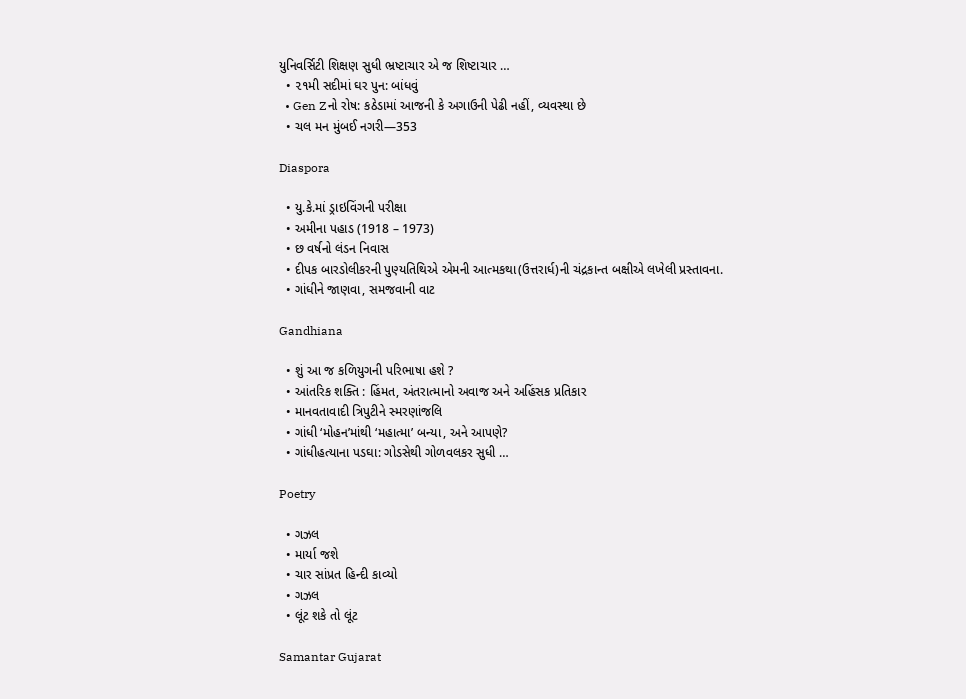યુનિવર્સિટી શિક્ષણ સુધી ભ્રષ્ટાચાર એ જ શિષ્ટાચાર …
  • ૨૧મી સદીમાં ઘર પુન: બાંધવું
  • Gen Zનો રોષ: કઠેડામાં આજની કે અગાઉની પેઢી નહીં, વ્યવસ્થા છે
  • ચલ મન મુંબઈ નગરી—353

Diaspora

  • યુ.કે.માં ડ્રાઇવિંગની પરીક્ષા
  • અમીના પહાડ (1918 – 1973)
  • છ વર્ષનો લંડન નિવાસ
  • દીપક બારડોલીકરની પુણ્યતિથિએ એમની આત્મકથા(ઉત્તરાર્ધ)ની ચંદ્રકાન્ત બક્ષીએ લખેલી પ્રસ્તાવના.
  • ગાંધીને જાણવા, સમજવાની વાટ

Gandhiana

  • શું આ જ કળિયુગની પરિભાષા હશે ?
  • આંતરિક શક્તિ : હિંમત, અંતરાત્માનો અવાજ અને અહિંસક પ્રતિકાર
  • માનવતાવાદી ત્રિપુટીને સ્મરણાંજલિ
  • ગાંધી ‘મોહન’માંથી ‘મહાત્મા’ બન્યા, અને આપણે?
  • ગાંધીહત્યાના પડઘા: ગોડસેથી ગોળવલકર સુધી …

Poetry

  • ગઝલ
  • માર્યા જશે
  • ચાર સાંપ્રત હિન્દી કાવ્યો
  • ગઝલ
  • લૂંટ શકે તો લૂંટ

Samantar Gujarat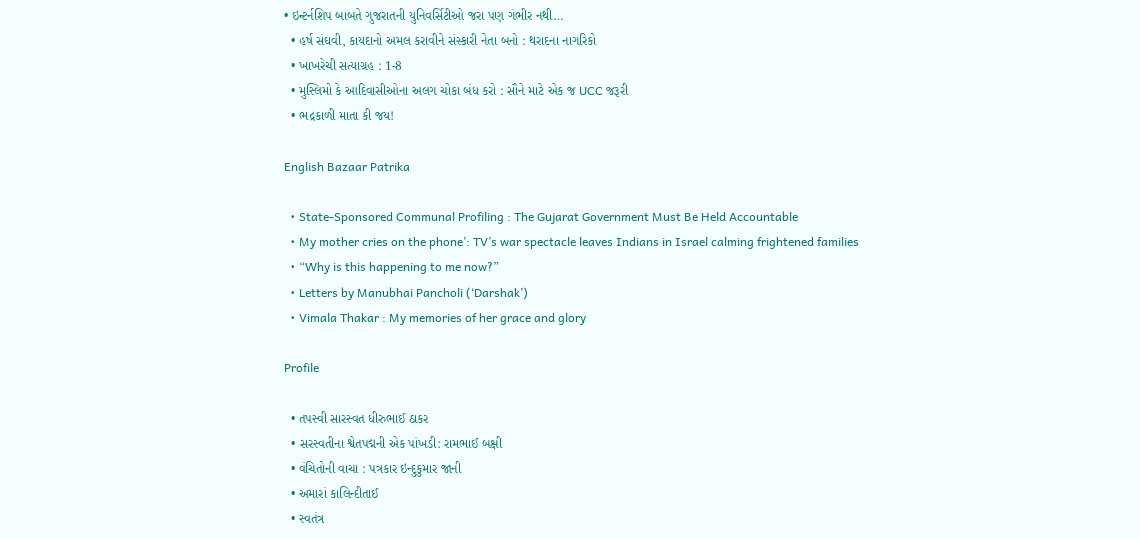• ઇન્ટર્નશિપ બાબતે ગુજરાતની યુનિવર્સિટીઓ જરા પણ ગંભીર નથી…
  • હર્ષ સંઘવી, કાયદાનો અમલ કરાવીને સંસ્કારી નેતા બનો : થરાદના નાગરિકો
  • ખાખરેચી સત્યાગ્રહ : 1-8
  • મુસ્લિમો કે આદિવાસીઓના અલગ ચોકા બંધ કરો : સૌને માટે એક જ UCC જરૂરી
  • ભદ્રકાળી માતા કી જય!

English Bazaar Patrika

  • State-Sponsored Communal Profiling : The Gujarat Government Must Be Held Accountable
  • My mother cries on the phone’: TV’s war spectacle leaves Indians in Israel calming frightened families
  • “Why is this happening to me now?”
  • Letters by Manubhai Pancholi (‘Darshak’)
  • Vimala Thakar : My memories of her grace and glory

Profile

  • તપસ્વી સારસ્વત ધીરુભાઈ ઠાકર
  • સરસ્વતીના શ્વેતપદ્મની એક પાંખડી: રામભાઈ બક્ષી
  • વંચિતોની વાચા : પત્રકાર ઇન્દુકુમાર જાની
  • અમારાં કાલિન્દીતાઈ
  • સ્વતંત્ર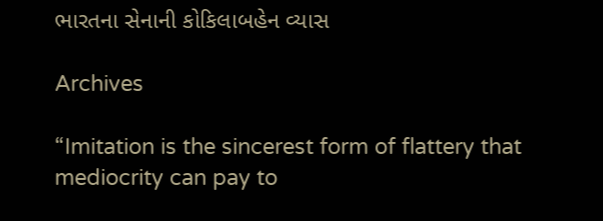ભારતના સેનાની કોકિલાબહેન વ્યાસ

Archives

“Imitation is the sincerest form of flattery that mediocrity can pay to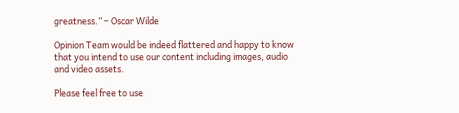greatness.” – Oscar Wilde

Opinion Team would be indeed flattered and happy to know that you intend to use our content including images, audio and video assets.

Please feel free to use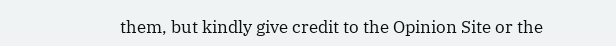them, but kindly give credit to the Opinion Site or the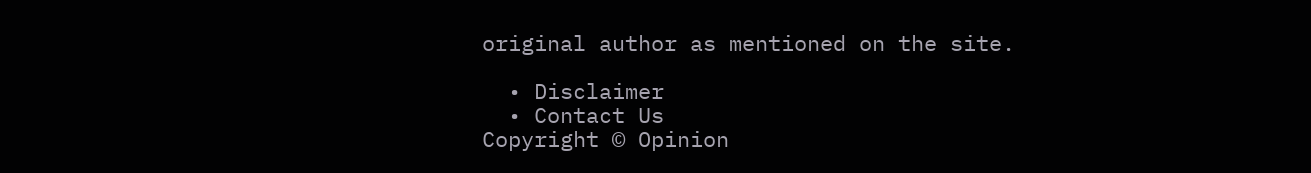original author as mentioned on the site.

  • Disclaimer
  • Contact Us
Copyright © Opinion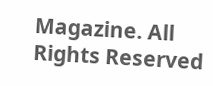Magazine. All Rights Reserved